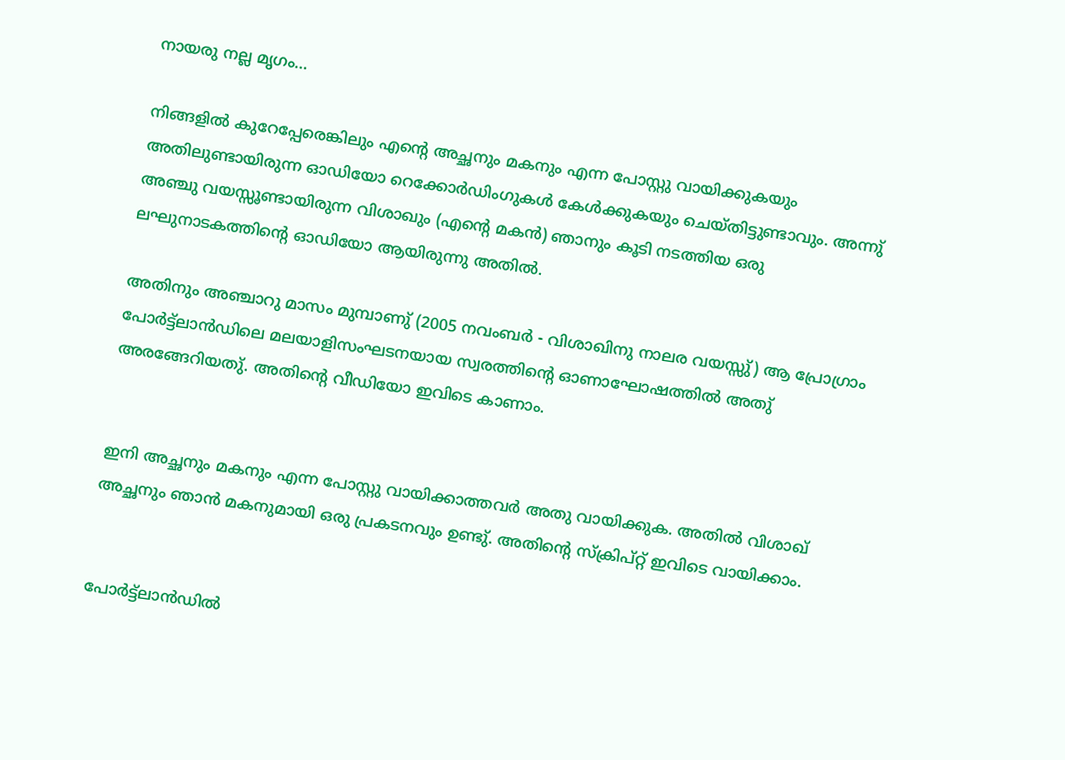നായരു നല്ല മൃഗം…

നിങ്ങളില്‍ കുറേപ്പേരെങ്കിലും എന്റെ അച്ഛനും മകനും എന്ന പോസ്റ്റു വായിക്കുകയും അതിലുണ്ടായിരുന്ന ഓഡിയോ റെക്കോര്‍ഡിംഗുകള്‍ കേള്‍ക്കുകയും ചെയ്തിട്ടുണ്ടാവും. അന്നു് അഞ്ചു വയസ്സൂണ്ടായിരുന്ന വിശാഖും (എന്റെ മകന്‍) ഞാനും കൂടി നടത്തിയ ഒരു ലഘുനാടകത്തിന്റെ ഓഡിയോ ആയിരുന്നു അതില്‍.

അതിനും അഞ്ചാറു മാസം മുമ്പാണു് (2005 നവംബര്‍ - വിശാഖിനു നാലര വയസ്സു്) ആ പ്രോഗ്രാം പോര്‍ട്ട്‌ലാന്‍ഡിലെ മലയാളിസംഘടനയായ സ്വരത്തിന്റെ ഓണാഘോഷത്തില്‍ അതു് അരങ്ങേറിയതു്. അതിന്റെ വീഡിയോ ഇവിടെ കാണാം.


ഇനി അച്ഛനും മകനും എന്ന പോസ്റ്റു വായിക്കാത്തവര്‍ അതു വായിക്കുക. അതില്‍ വിശാഖ് അച്ഛനും ഞാന്‍ മകനുമായി ഒരു പ്രകടനവും ഉണ്ടു്. അതിന്റെ സ്ക്രിപ്റ്റ് ഇവിടെ വായിക്കാം.


പോര്‍ട്ട്‌ലാന്‍ഡില്‍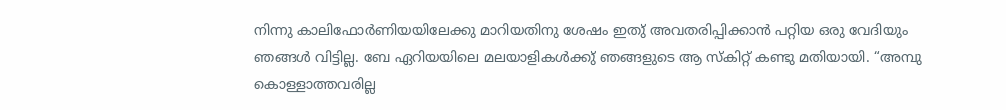നിന്നു കാലിഫോര്‍ണിയയിലേക്കു മാറിയതിനു ശേഷം ഇതു് അവതരിപ്പിക്കാന്‍ പറ്റിയ ഒരു വേദിയും ഞങ്ങള്‍ വിട്ടില്ല. ബേ ഏറിയയിലെ മലയാളികള്‍ക്കു് ഞങ്ങളുടെ ആ സ്കിറ്റ് കണ്ടു മതിയായി. “അമ്പു കൊള്ളാത്തവരില്ല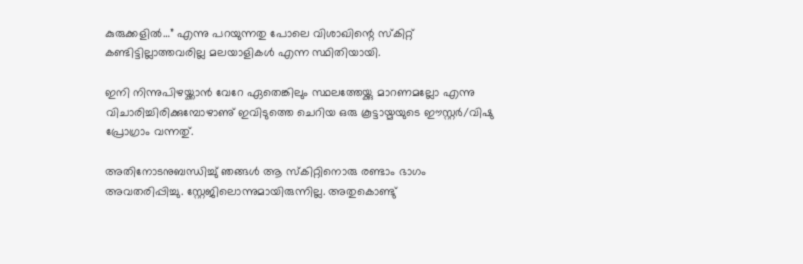കുരുക്കളില്‍…” എന്നു പറയുന്നതു പോലെ വിശാഖിന്റെ സ്കിറ്റ് കണ്ടിട്ടില്ലാത്തവരില്ല മലയാളികള്‍ എന്ന സ്ഥിതിയായി.

ഇനി നിന്നുപിഴയ്ക്കാന്‍ വേറേ ഏതെങ്കിലും സ്ഥലത്തേയ്ക്കു മാറണമല്ലോ എന്നു വിചാരിച്ചിരിക്കുമ്പോഴാണു് ഇവിടുത്തെ ചെറിയ ഒരു കൂട്ടായ്മയുടെ ഈസ്റ്റര്‍/വിഷു പ്രോഗ്രാം വന്നതു്.

അതിനോടനുബന്ധിച്ചു് ഞങ്ങള്‍ ആ സ്കിറ്റിനൊരു രണ്ടാം ഭാഗം അവതരിപ്പിച്ചു. സ്റ്റേജിലൊന്നുമായിരുന്നില്ല. അതുകൊണ്ടു്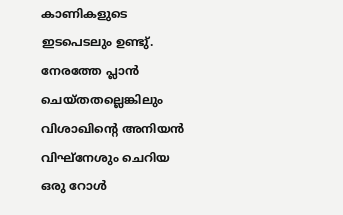കാണികളുടെ ഇടപെടലും ഉണ്ടു്. നേരത്തേ പ്ലാന്‍ ചെയ്തതല്ലെങ്കിലും വിശാഖിന്റെ അനിയന്‍ വിഘ്നേശും ചെറിയ ഒരു റോള്‍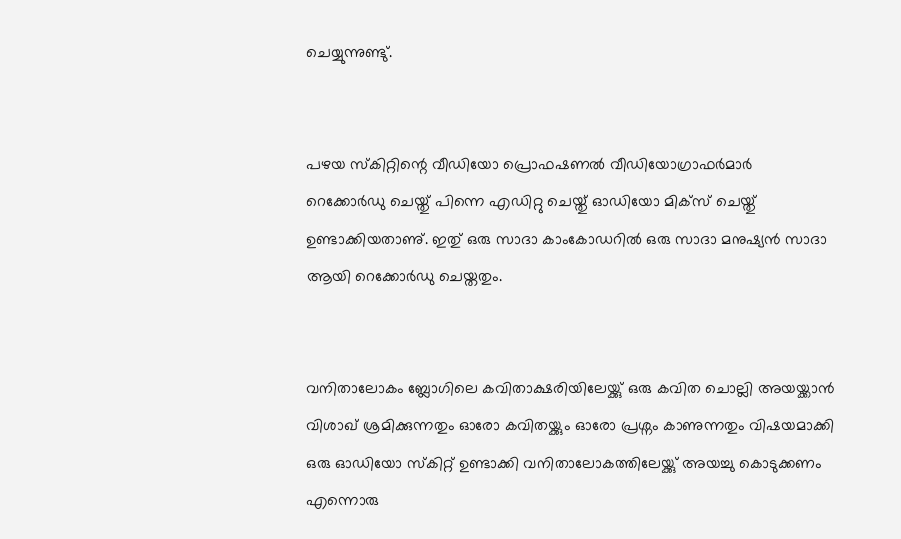ചെയ്യുന്നുണ്ടു്.


പഴയ സ്കിറ്റിന്റെ വീഡിയോ പ്രൊഫഷണല്‍ വീഡിയോഗ്രാഫര്‍മാര്‍ റെക്കോര്‍ഡു ചെയ്തു് പിന്നെ എഡിറ്റു ചെയ്തു് ഓഡിയോ മിക്സ് ചെയ്തു് ഉണ്ടാക്കിയതാണു്. ഇതു് ഒരു സാദാ കാംകോഡറില്‍ ഒരു സാദാ മനുഷ്യന്‍ സാദാ ആയി റെക്കോര്‍ഡു ചെയ്തതും.


വനിതാലോകം ബ്ലോഗിലെ കവിതാക്ഷരിയിലേയ്ക്കു് ഒരു കവിത ചൊല്ലി അയയ്ക്കാന്‍ വിശാഖ് ശ്രമിക്കുന്നതും ഓരോ കവിതയ്ക്കും ഓരോ പ്രശ്നം കാണുന്നതും വിഷയമാക്കി ഒരു ഓഡിയോ സ്കിറ്റ് ഉണ്ടാക്കി വനിതാലോകത്തിലേയ്ക്കു് അയച്ചു കൊടുക്കണം എന്നൊരു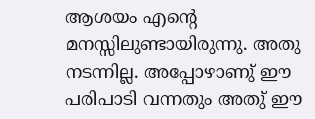ആശയം എന്റെ മനസ്സിലുണ്ടായിരുന്നു. അതു നടന്നില്ല. അപ്പോഴാണു് ഈ പരിപാടി വന്നതും അതു് ഈ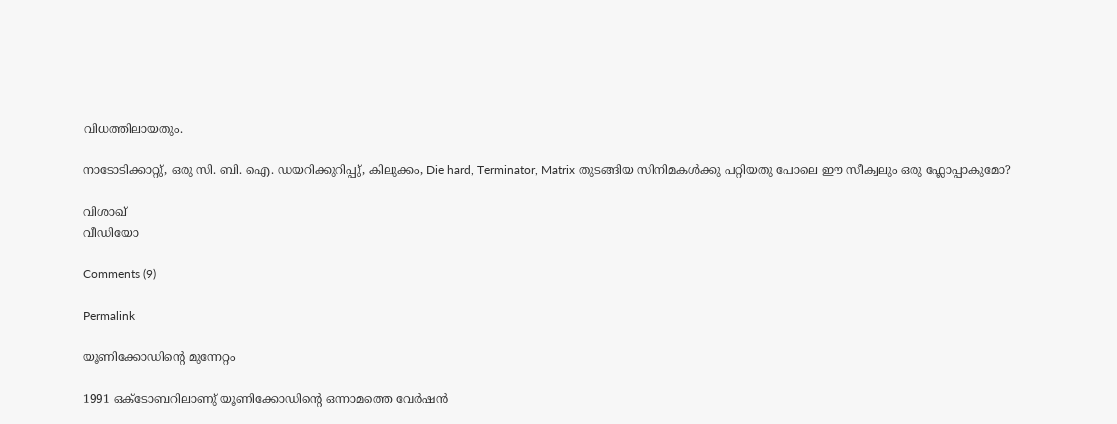വിധത്തിലായതും.

നാടോടിക്കാറ്റു്, ഒരു സി. ബി. ഐ. ഡയറിക്കുറിപ്പു്, കിലുക്കം, Die hard, Terminator, Matrix തുടങ്ങിയ സിനിമകള്‍ക്കു പറ്റിയതു പോലെ ഈ സീക്വലും ഒരു ഫ്ലോപ്പാകുമോ?

വിശാഖ്
വീഡിയോ

Comments (9)

Permalink

യൂണിക്കോഡിന്റെ മുന്നേറ്റം

1991 ഒക്ടോബറിലാണു് യൂണിക്കോഡിന്റെ ഒന്നാമത്തെ വേര്‍ഷന്‍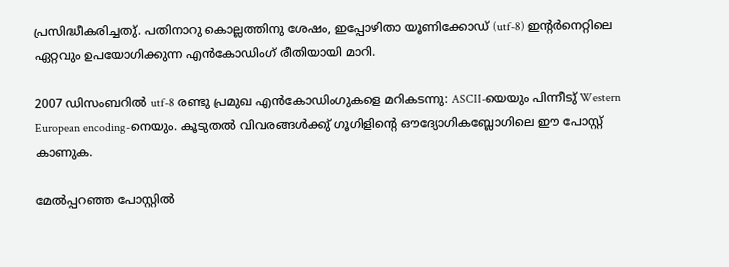പ്രസിദ്ധീകരിച്ചതു്. പതിനാറു കൊല്ലത്തിനു ശേഷം, ഇപ്പോഴിതാ യൂണിക്കോഡ് (utf-8) ഇന്റര്‍നെറ്റിലെ ഏറ്റവും ഉപയോഗിക്കുന്ന എന്‍‌കോഡിംഗ് രീതിയായി മാറി.

2007 ഡിസംബറില്‍ utf-8 രണ്ടു പ്രമുഖ എന്‍‌കോഡിംഗുകളെ മറികടന്നു: ASCII-യെയും പിന്നീടു് Western European encoding-നെയും. കൂടുതല്‍ വിവരങ്ങള്‍ക്കു് ഗൂഗിളിന്റെ ഔദ്യോഗികബ്ലോഗിലെ ഈ പോസ്റ്റ് കാണുക.

മേല്‍പ്പറഞ്ഞ പോസ്റ്റില്‍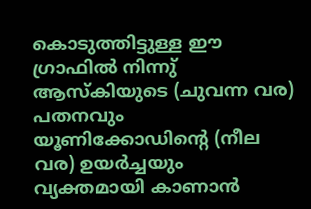കൊടുത്തിട്ടുള്ള ഈ ഗ്രാഫില്‍ നിന്നു് ആസ്കിയുടെ (ചുവന്ന വര) പതനവും യൂണിക്കോഡിന്റെ (നീല വര) ഉയര്‍ച്ചയും വ്യക്തമായി കാണാന്‍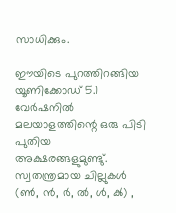സാധിക്കും.

ഈയിടെ പുറത്തിറങ്ങിയ യൂണിക്കോഡ് 5.1 വേര്‍ഷനില്‍ മലയാളത്തിന്റെ ഒരു പിടി പുതിയ അക്ഷരങ്ങളുമുണ്ടു്. സ്വതന്ത്രമായ ചില്ലുകള്‍ (ൺ, ൻ, ർ, ൽ, ൾ, ൿ) ,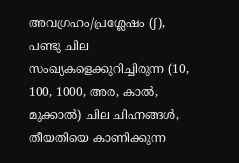അവഗ്രഹം/പ്രശ്ലേഷം (ഽ), പണ്ടു ചില സംഖ്യകളെക്കുറിച്ചിരുന്ന (10, 100, 1000, അര, കാല്‍, മുക്കാല്‍) ചില ചിഹ്നങ്ങള്‍, തീയതിയെ കാണിക്കുന്ന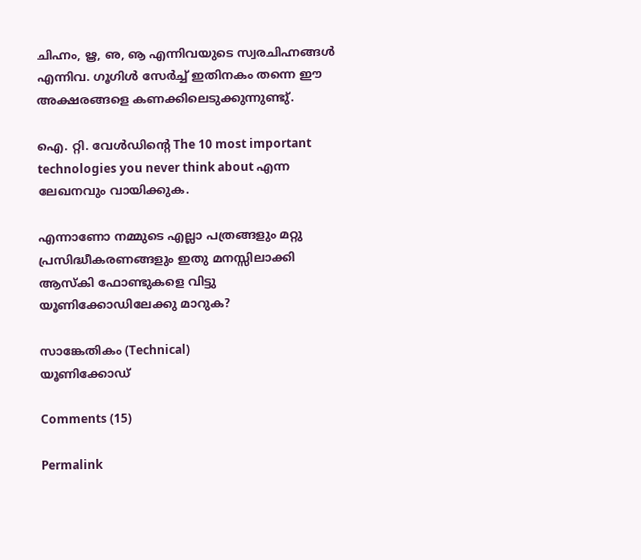ചിഹ്നം, ൠ, ഌ, ൡ എന്നിവയുടെ സ്വരചിഹ്നങ്ങള്‍ എന്നിവ. ഗൂഗിള്‍ സേര്‍ച്ച് ഇതിനകം തന്നെ ഈ അക്ഷരങ്ങളെ കണക്കിലെടുക്കുന്നുണ്ടു്.

ഐ. റ്റി. വേള്‍ഡിന്റെ The 10 most important technologies you never think about എന്ന ലേഖനവും വായിക്കുക.

എന്നാണോ നമ്മുടെ എല്ലാ പത്രങ്ങളും മറ്റു പ്രസിദ്ധീകരണങ്ങളും ഇതു മനസ്സിലാക്കി ആസ്കി ഫോണ്ടുകളെ വിട്ടു യൂണിക്കോഡിലേക്കു മാറുക?

സാങ്കേതികം (Technical)
യൂണിക്കോഡ്

Comments (15)

Permalink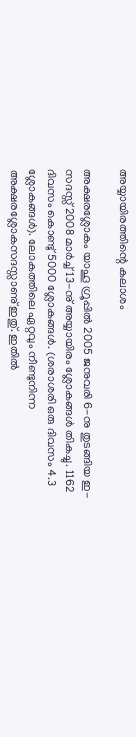അയ്യായിരത്തിന്റെ കലാശം

അക്ഷരശ്ലോകം യാഹൂ ഗ്രൂപ്പില്‍ 2005 ജനുവരി 6-നു തുടങ്ങിയ ഇ-സദസ്സ് 2008 മാര്‍ച്ച് 13-നു് അയ്യായിരം ശ്ലോകങ്ങള്‍ തികച്ചു. 1162 ദിവസം കൊണ്ടു് 5000 ശ്ലോകങ്ങള്‍. (ശരാശരി ഒരു ദിവസം 4.3 ശ്ലോകങ്ങള്‍). ലോകത്തിലെ ഏറ്റവും നീണ്ടുനിന്ന അക്ഷരശ്ലോകസദസ്സാണു് ഇതു്. ഇതില്‍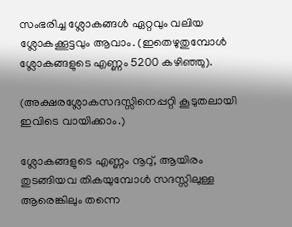സംഭരിച്ച ശ്ലോകങ്ങള്‍ ഏറ്റവും വലിയ ശ്ലോകക്കൂട്ടവും ആവാം. (ഇതെഴുതുമ്പോള്‍ ശ്ലോകങ്ങളുടെ എണ്ണം 5200 കഴിഞ്ഞു).

(അക്ഷരശ്ലോകസദസ്സിനെപ്പറ്റി കൂടുതലായി ഇവിടെ വായിക്കാം.)

ശ്ലോ‍കങ്ങളുടെ എണ്ണം നൂറു്, ആയിരം തുടങ്ങിയവ തികയുമ്പോള്‍ സദസ്സിലുള്ള ആ‍രെങ്കിലും തന്നെ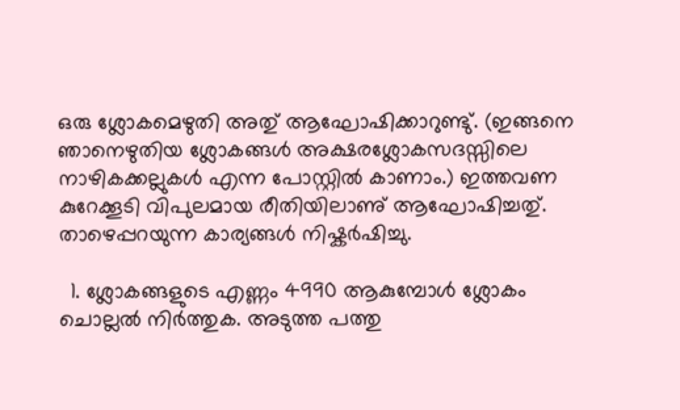ഒരു ശ്ലോകമെഴുതി അതു് ആഘോഷിക്കാറുണ്ടു്. (ഇങ്ങനെ ഞാനെഴുതിയ ശ്ലോകങ്ങള്‍ അക്ഷരശ്ലോകസദസ്സിലെ നാഴികക്കല്ലുകള്‍ എന്ന പോസ്റ്റില്‍ കാണാം.) ഇത്തവണ കുറേക്കൂടി വിപുലമായ രീതിയിലാണു് ആഘോഷിച്ചതു്. താഴെപ്പറയുന്ന കാര്യങ്ങള്‍ നിഷ്കര്‍ഷിച്ചു.

  1. ശ്ലോകങ്ങളുടെ എണ്ണം 4990 ആകുമ്പോള്‍ ശ്ലോകം ചൊല്ലല്‍ നിര്‍ത്തുക. അടുത്ത പത്തു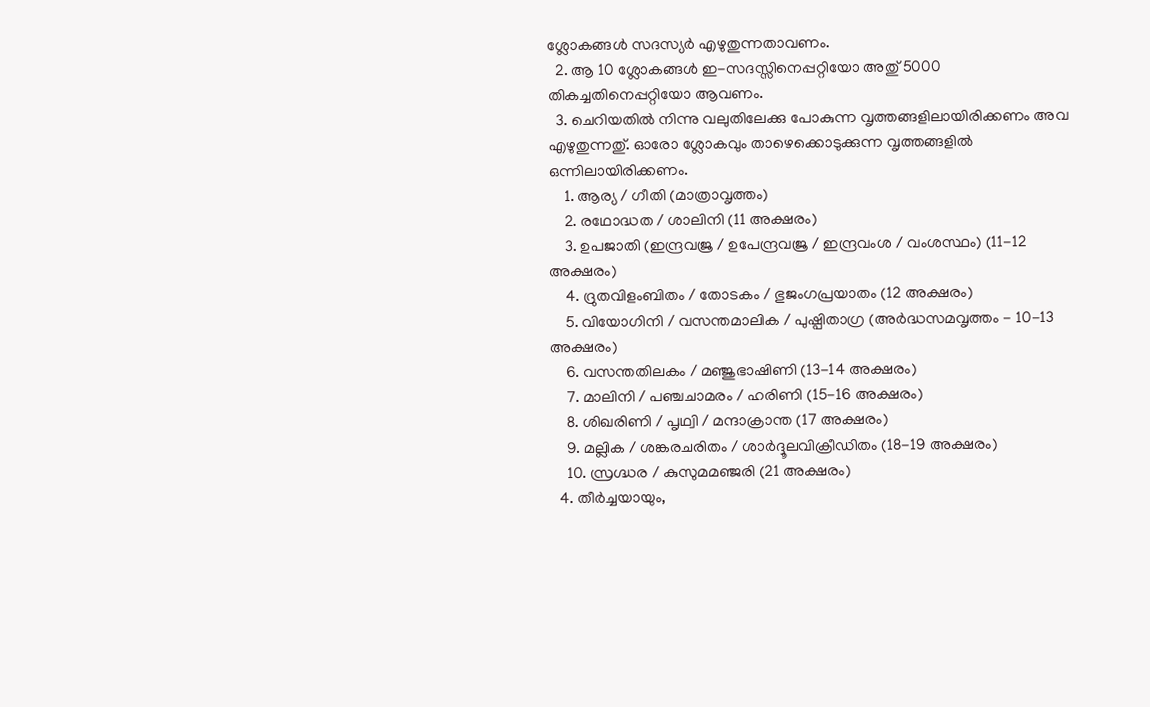ശ്ലോകങ്ങള്‍ സദസ്യര്‍ എഴുതുന്നതാവണം.
  2. ആ 10 ശ്ലോകങ്ങള്‍ ഇ-സദസ്സിനെപ്പറ്റിയോ അതു് 5000 തികച്ചതിനെപ്പറ്റിയോ ആവണം.
  3. ചെറിയതില്‍ നിന്നു വലുതിലേക്കു പോകുന്ന വൃത്തങ്ങളിലായിരിക്കണം അവ എഴുതുന്നതു്. ഓരോ ശ്ലോകവും താഴെക്കൊടുക്കുന്ന വൃത്തങ്ങളില്‍ ഒന്നിലായിരിക്കണം.
    1. ആര്യ / ഗീതി (മാത്രാവൃത്തം)
    2. രഥോദ്ധത / ശാലിനി (11 അക്ഷരം)
    3. ഉപജാതി (ഇന്ദ്രവജ്ര / ഉപേന്ദ്രവജ്ര / ഇന്ദ്രവംശ / വംശസ്ഥം) (11-12 അക്ഷരം)
    4. ദ്രുതവിളംബിതം / തോടകം / ഭുജംഗപ്രയാതം (12 അക്ഷരം)
    5. വിയോഗിനി / വസന്തമാലിക / പുഷ്പിതാഗ്ര (അര്‍ദ്ധസമവൃത്തം - 10-13 അക്ഷരം)
    6. വസന്തതിലകം / മഞ്ജുഭാഷിണി (13-14 അക്ഷരം)
    7. മാലിനി / പഞ്ചചാമരം / ഹരിണി (15-16 അക്ഷരം)
    8. ശിഖരിണി / പൃഥ്വി / മന്ദാക്രാന്ത (17 അക്ഷരം)
    9. മല്ലിക / ശങ്കരചരിതം / ശാര്‍ദ്ദൂലവിക്രീഡിതം (18-19 അക്ഷരം)
    10. സ്രഗ്ദ്ധര / കുസുമമഞ്ജരി (21 അക്ഷരം)
  4. തീര്‍ച്ചയായും,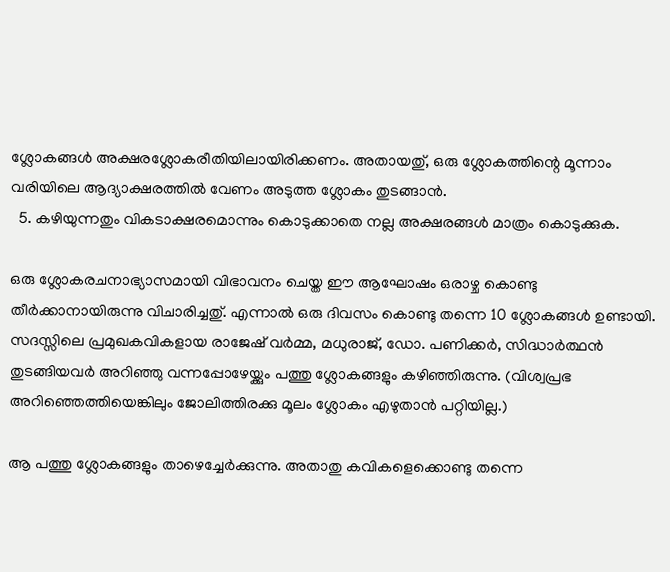ശ്ലോകങ്ങള്‍ അക്ഷരശ്ലോകരീതിയിലായിരിക്കണം. അതായതു്, ഒരു ശ്ലോകത്തിന്റെ മൂന്നാം വരിയിലെ ആദ്യാക്ഷരത്തില്‍ വേണം അടുത്ത ശ്ലോകം തുടങ്ങാന്‍.
  5. കഴിയുന്നതും വികടാക്ഷരമൊന്നും കൊടുക്കാതെ നല്ല അക്ഷരങ്ങള്‍ മാത്രം കൊടുക്കുക.

ഒരു ശ്ലോകരചനാഭ്യാസമായി വിഭാവനം ചെയ്ത ഈ ആഘോഷം ഒരാഴ്ച കൊണ്ടു തീര്‍ക്കാനായിരുന്നു വിചാരിച്ചതു്. എന്നാല്‍ ഒരു ദിവസം കൊണ്ടു തന്നെ 10 ശ്ലോകങ്ങള്‍ ഉണ്ടായി. സദസ്സിലെ പ്രമുഖകവികളായ രാജേഷ് വര്‍മ്മ, മധുരാജ്, ഡോ. പണിക്കര്‍, സിദ്ധാര്‍ത്ഥന്‍ തുടങ്ങിയവര്‍ അറിഞ്ഞു വന്നപ്പോഴേയ്ക്കും പത്തു ശ്ലോകങ്ങളും കഴിഞ്ഞിരുന്നു. (വിശ്വപ്രഭ അറിഞ്ഞെത്തിയെങ്കിലും ജോലിത്തിരക്കു മൂലം ശ്ലോകം എഴുതാന്‍ പറ്റിയില്ല.)

ആ പത്തു ശ്ലോകങ്ങളും താഴെച്ചേര്‍ക്കുന്നു. അതാതു കവികളെക്കൊണ്ടു തന്നെ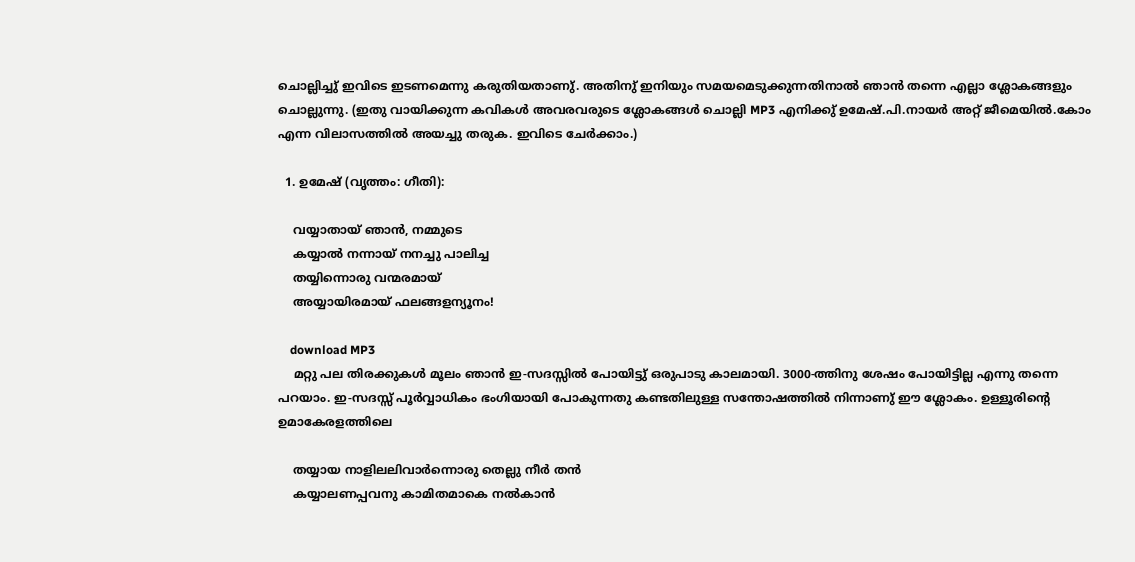ചൊല്ലിച്ചു് ഇവിടെ ഇടണമെന്നു കരുതിയതാണു്. അതിനു് ഇനിയും സമയമെടുക്കുന്നതിനാല്‍ ഞാന്‍ തന്നെ എല്ലാ ശ്ലോകങ്ങളും ചൊല്ലുന്നു. (ഇതു വായിക്കുന്ന കവികള്‍ അവരവരുടെ ശ്ലോകങ്ങള്‍ ചൊല്ലി MP3 എനിക്കു് ഉമേഷ്.പി.നായര്‍ അറ്റ് ജീമെയില്‍.കോം എന്ന വിലാസത്തില്‍ അയച്ചു തരുക. ഇവിടെ ചേര്‍ക്കാം.)

  1. ഉമേഷ് (വൃത്തം: ഗീതി):

    വയ്യാതായ് ഞാന്‍, നമ്മുടെ
    കയ്യാല്‍ നന്നായ് നനച്ചു പാലിച്ച
    തയ്യിന്നൊരു വന്മരമായ്
    അയ്യായിരമായ് ഫലങ്ങളന്യൂനം!

    download MP3
    മറ്റു പല തിരക്കുകള്‍ മൂലം ഞാന്‍ ഇ-സദസ്സില്‍ പോയിട്ടു് ഒരുപാടു കാലമായി. 3000-ത്തിനു ശേഷം പോയിട്ടില്ല എന്നു തന്നെ പറയാം. ഇ-സദസ്സ് പൂര്‍വ്വാധികം ഭംഗിയായി പോകുന്നതു കണ്ടതിലുള്ള സന്തോഷത്തില്‍ നിന്നാണു് ഈ ശ്ലോകം. ഉള്ളൂരിന്റെ ഉമാകേരളത്തിലെ

    തയ്യായ നാളിലലിവാര്‍ന്നൊരു തെല്ലു നീര്‍ തന്‍
    കയ്യാലണപ്പവനു കാമിതമാകെ നല്‍കാന്‍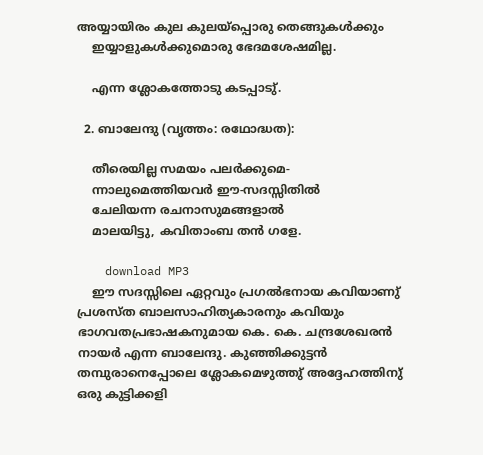അയ്യായിരം കുല കുലയ്പ്പൊരു തെങ്ങുകള്‍ക്കും
    ഇയ്യാളുകള്‍ക്കുമൊരു ഭേദമശേഷമില്ല.

    എന്ന ശ്ലോകത്തോടു കടപ്പാടു്.

  2. ബാലേന്ദു (വൃത്തം: രഥോദ്ധത):

    തീരെയില്ല സമയം പലര്‍ക്കുമെ-
    ന്നാലുമെത്തിയവര്‍ ഈ-സദസ്സിതില്‍
    ചേലിയന്ന രചനാസുമങ്ങളാല്‍
    മാലയിട്ടു, കവിതാംബ തന്‍ ഗളേ.

    download MP3
    ഈ സദസ്സിലെ ഏറ്റവും പ്രഗല്‍ഭനായ കവിയാണു് പ്രശസ്ത ബാലസാഹിത്യകാരനും കവിയും ഭാഗവതപ്രഭാഷകനുമായ കെ. കെ. ചന്ദ്രശേഖരന്‍ നായര്‍ എന്ന ബാലേന്ദു. കുഞ്ഞിക്കുട്ടന്‍ തമ്പുരാനെപ്പോലെ ശ്ലോകമെഴുത്തു് അദ്ദേഹത്തിനു് ഒരു കുട്ടിക്കളി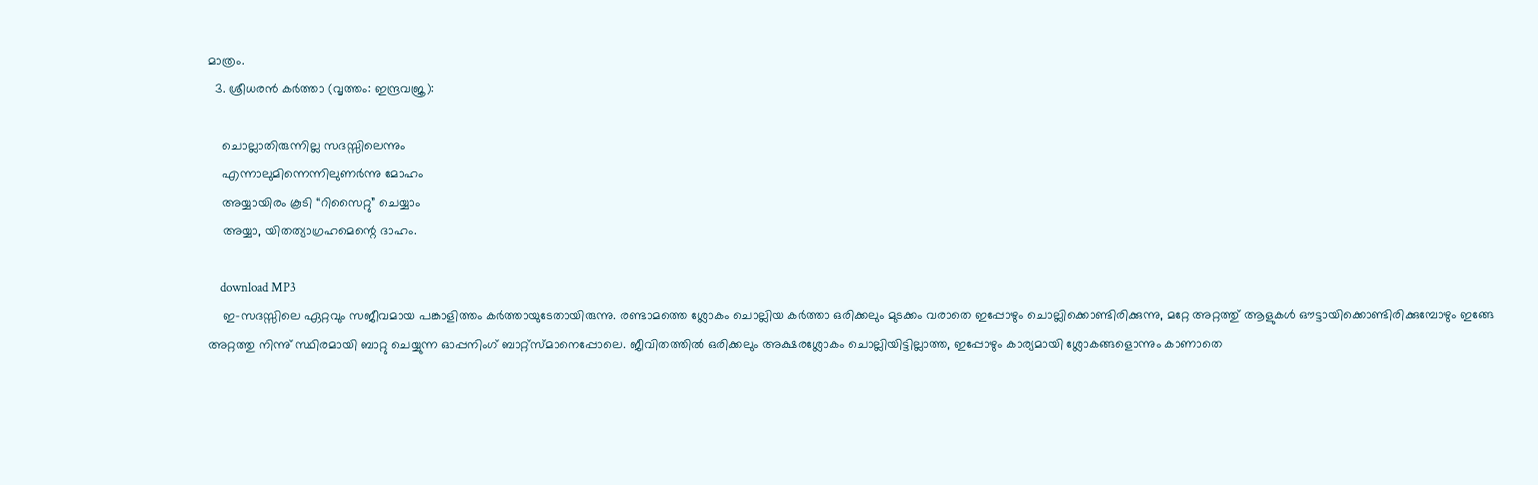മാത്രം.
  3. ശ്രീധരന്‍ കര്‍ത്താ (വൃത്തം: ഇന്ദ്രവജ്ര):

    ചൊല്ലാതിരുന്നില്ല സദസ്സിലെന്നും
    എന്നാലുമിന്നെന്നിലുണര്‍ന്നു മോഹം
    അയ്യായിരം കൂടി “റിസൈറ്റു” ചെയ്യാം
    അയ്യാ, യിതത്യാഗ്രഹമെന്റെ ദാഹം.

    download MP3
    ഇ-സദസ്സിലെ ഏറ്റവും സജീവമായ പങ്കാളിത്തം കര്‍ത്തായുടേതായിരുന്നു. രണ്ടാമത്തെ ശ്ലോകം ചൊല്ലിയ കര്‍ത്താ ഒരിക്കലും മുടക്കം വരാതെ ഇപ്പോഴും ചൊല്ലിക്കൊണ്ടിരിക്കുന്നു, മറ്റേ അറ്റത്തു് ആളുകള്‍ ഔട്ടായിക്കൊണ്ടിരിക്കുമ്പോഴും ഇങ്ങേ അറ്റത്തു നിന്നു് സ്ഥിരമായി ബാറ്റു ചെയ്യുന്ന ഓപ്പനിംഗ് ബാറ്റ്സ്മാനെപ്പോലെ. ജീവിതത്തില്‍ ഒരിക്കലും അക്ഷരശ്ലോകം ചൊല്ലിയിട്ടില്ലാത്ത, ഇപ്പോഴും കാര്യമായി ശ്ലോകങ്ങളൊന്നും കാണാതെ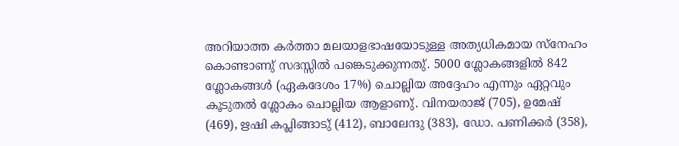അറിയാത്ത കര്‍ത്താ മലയാളഭാഷയോടുള്ള അത്യധികമായ സ്നേഹം കൊണ്ടാണു് സദസ്സില്‍ പങ്കെടുക്കുന്നതു്. 5000 ശ്ലോകങ്ങളില്‍ 842 ശ്ലോകങ്ങള്‍ (ഏകദേശം 17%) ചൊല്ലിയ അദ്ദേഹം എന്നും ഏറ്റവും കൂടുതല്‍ ശ്ലോകം ചൊല്ലിയ ആളാണു്. വിനയരാജ് (705), ഉമേഷ് (469), ഋഷി കപ്ലിങ്ങാടു് (412), ബാലേന്ദു (383), ഡോ. പണിക്കര്‍ (358),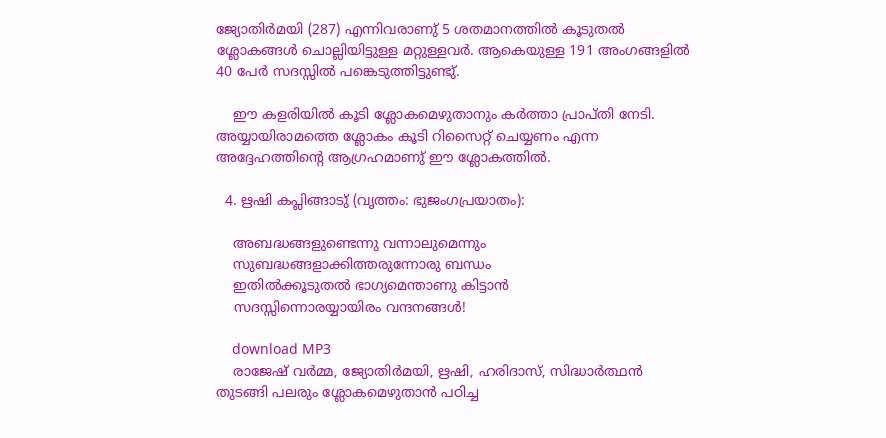ജ്യോതിര്‍മയി (287) എന്നിവരാണു് 5 ശതമാനത്തില്‍ കൂടുതല്‍ ശ്ലോകങ്ങള്‍ ചൊല്ലിയിട്ടുള്ള മറ്റുള്ളവര്‍. ആകെയുള്ള 191 അംഗങ്ങളില്‍ 40 പേര്‍ സദസ്സില്‍ പങ്കെടുത്തിട്ടുണ്ടു്.

    ഈ കളരിയില്‍ കൂടി ശ്ലോകമെഴുതാനും കര്‍ത്താ പ്രാപ്തി നേടി. അയ്യായിരാമത്തെ ശ്ലോകം കൂടി റിസൈറ്റ് ചെയ്യണം എന്ന അദ്ദേഹത്തിന്റെ ആഗ്രഹമാണു് ഈ ശ്ലോകത്തില്‍.

  4. ഋഷി കപ്ലിങ്ങാടു് (വൃത്തം: ഭുജംഗപ്രയാതം):

    അബദ്ധങ്ങളുണ്ടെന്നു വന്നാലുമെന്നും
    സുബദ്ധങ്ങളാക്കിത്തരുന്നോരു ബന്ധം
    ഇതില്‍ക്കൂടുതല്‍ ഭാഗ്യമെന്താണു കിട്ടാന്‍
    സദസ്സിന്നൊരയ്യായിരം വന്ദനങ്ങള്‍!

    download MP3
    രാജേഷ് വര്‍മ്മ, ജ്യോതിര്‍മയി, ഋഷി, ഹരിദാസ്, സിദ്ധാര്‍ത്ഥന്‍ തുടങ്ങി പലരും ശ്ലോകമെഴുതാന്‍ പഠിച്ച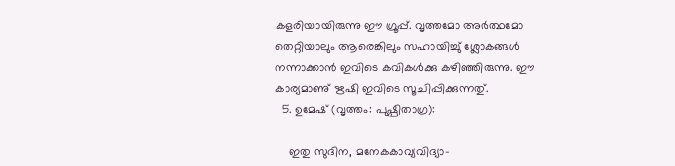കളരിയായിരുന്നു ഈ ഗ്രൂപ്പ്. വൃത്തമോ അര്‍ത്ഥമോ തെറ്റിയാലും ആരെങ്കിലും സഹായിച്ചു് ശ്ലോകങ്ങള്‍ നന്നാക്കാന്‍ ഇവിടെ കവികള്‍ക്കു കഴിഞ്ഞിരുന്നു. ഈ കാര്യമാണു് ഋഷി ഇവിടെ സൂചിപ്പിക്കുന്നതു്.
  5. ഉമേഷ് (വൃത്തം: പുഷ്പിതാഗ്ര):

    ഇതു സുദിന, മനേകകാവ്യവിദ്യാ-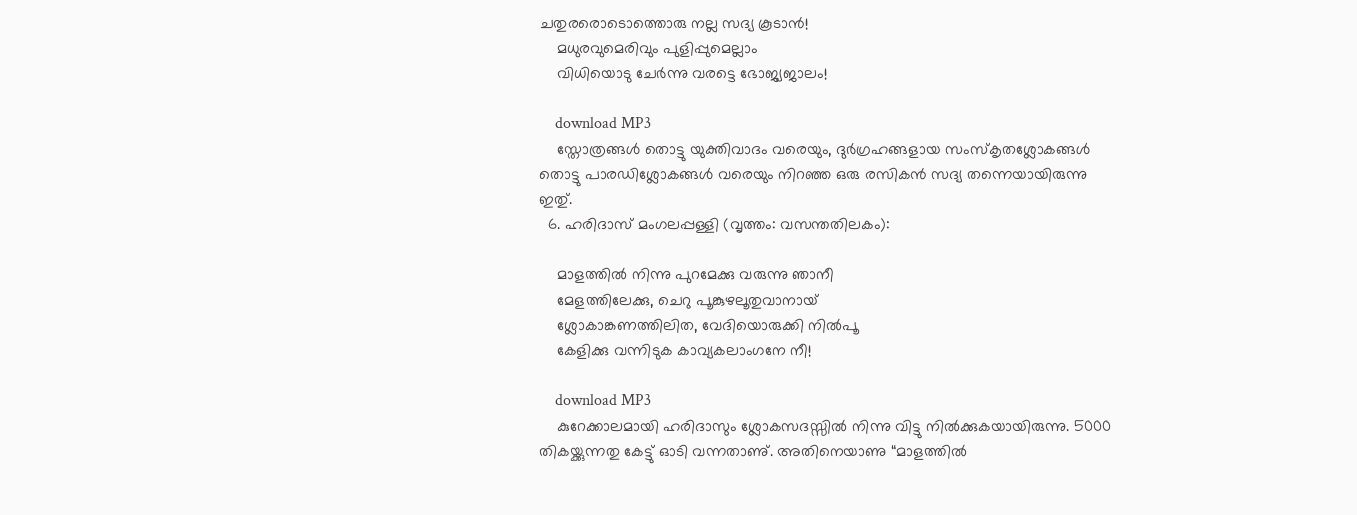ചതുരരൊടൊത്തൊരു നല്ല സദ്യ കൂടാന്‍!
    മധുരവുമെരിവും പുളിപ്പുമെല്ലാം
    വിധിയൊടു ചേര്‍ന്നു വരട്ടെ ഭോജ്യജാലം!

    download MP3
    സ്തോത്രങ്ങള്‍ തൊട്ടു യുക്തിവാദം വരെയും, ദുര്‍ഗ്രഹങ്ങളായ സംസ്കൃതശ്ലോകങ്ങള്‍ തൊട്ടു പാരഡിശ്ലോകങ്ങള്‍ വരെയും നിറഞ്ഞ ഒരു രസികന്‍ സദ്യ തന്നെയായിരുന്നു ഇതു്.
  6. ഹരിദാസ് മംഗലപ്പള്ളി (വൃത്തം: വസന്തതിലകം):

    മാളത്തില്‍ നിന്നു പുറമേക്കു വരുന്നു ഞാനീ
    മേളത്തിലേക്കു, ചെറു പൂങ്കുഴലൂതുവാനായ്‌
    ശ്ലോകാങ്കണത്തിലിത, വേദിയൊരുക്കി നില്‍പൂ
    കേളിക്കു വന്നിടുക കാവ്യകലാംഗനേ നീ!

    download MP3
    കുറേക്കാലമായി ഹരിദാസും ശ്ലോകസദസ്സില്‍ നിന്നു വിട്ടു നില്‍ക്കുകയായിരുന്നു. 5000 തികയ്ക്കുന്നതു കേട്ടു് ഓടി വന്നതാണു്. അതിനെയാണു “മാളത്തില്‍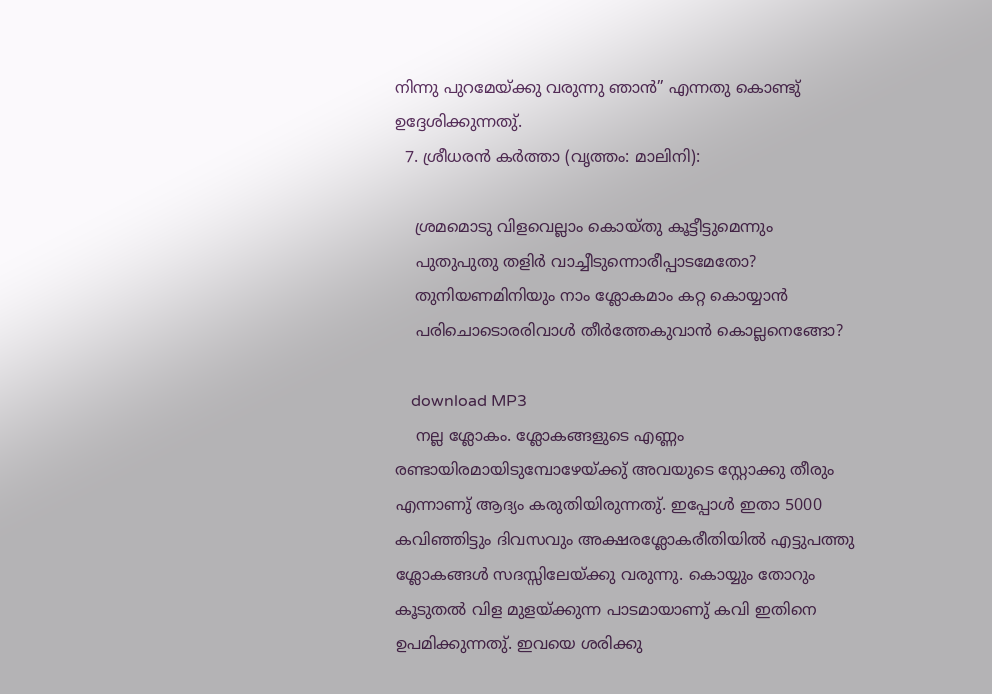നിന്നു പുറമേയ്ക്കു വരുന്നു ഞാന്‍” എന്നതു കൊണ്ടു് ഉദ്ദേശിക്കുന്നതു്.
  7. ശ്രീധരന്‍ കര്‍ത്താ (വൃത്തം: മാലിനി):

    ശ്രമമൊടു വിളവെല്ലാം കൊയ്തു കൂട്ടീട്ടുമെന്നും
    പുതുപുതു തളിര്‍ വാച്ചീടുന്നൊരീപ്പാടമേതോ?
    തുനിയണമിനിയും നാം ശ്ലോകമാം കറ്റ കൊയ്യാന്‍
    പരിചൊടൊരരിവാള്‍ തീര്‍ത്തേകുവാന്‍ കൊല്ലനെങ്ങോ?

    download MP3
    നല്ല ശ്ലോകം. ശ്ലോകങ്ങളുടെ എണ്ണം രണ്ടായിരമായിടുമ്പോഴേയ്ക്കു് അവയുടെ സ്റ്റോക്കു തീരും എന്നാണു് ആദ്യം കരുതിയിരുന്നതു്. ഇപ്പോള്‍ ഇതാ 5000 കവിഞ്ഞിട്ടും ദിവസവും അക്ഷരശ്ലോകരീതിയില്‍ എട്ടുപത്തു ശ്ലോകങ്ങള്‍ സദസ്സിലേയ്ക്കു വരുന്നു. കൊയ്യും തോറും കൂടുതല്‍ വിള മുളയ്ക്കുന്ന പാടമായാണു് കവി ഇതിനെ ഉപമിക്കുന്നതു്. ഇവയെ ശരിക്കു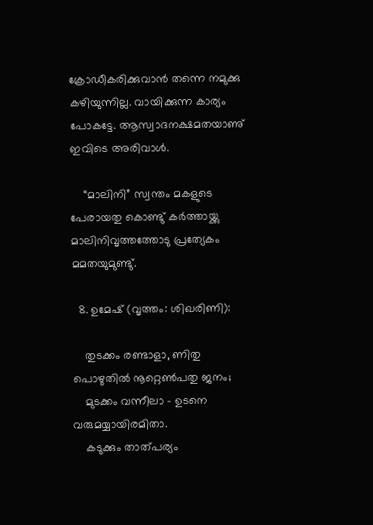ക്രോഡീകരിക്കുവാന്‍ തന്നെ നമുക്കു കഴിയുന്നില്ല. വായിക്കുന്ന കാര്യം പോകട്ടേ. ആസ്വാദനക്ഷമതയാണു് ഇവിടെ അരിവാള്‍.

    “മാലിനി” സ്വന്തം മകളുടെ പേരായതു കൊണ്ടു് കര്‍ത്തായ്ക്കു മാലിനിവൃത്തത്തോടു പ്രത്യേകം മമതയുമുണ്ടു്.

  8. ഉമേഷ് (വൃത്തം: ശിഖരിണി):

    തുടക്കം രണ്ടാളാ, ണിതു പൊഴുതില്‍ നൂറ്റെണ്‍പതു ജനം;
    മുടക്കം വന്നീലാ - ഉടനെ വരുമയ്യായിരമിതാ.
    കടുക്കും താത്‌പര്യം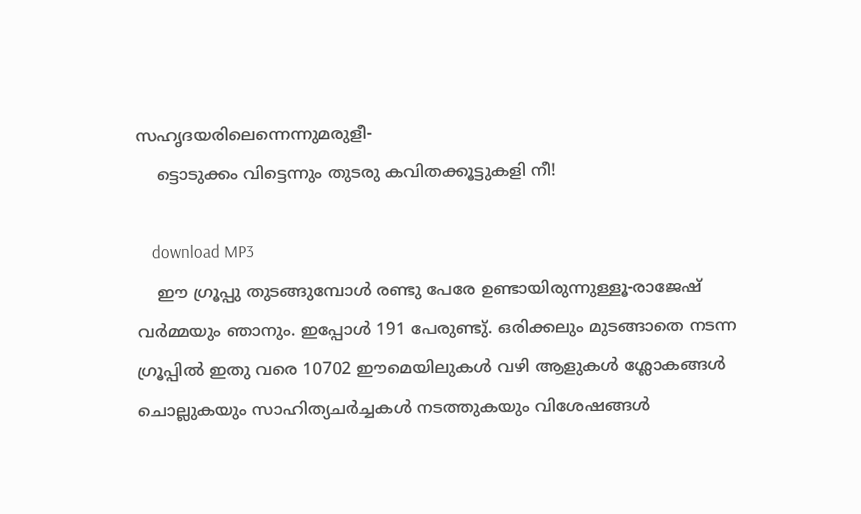സഹൃദയരിലെന്നെന്നുമരുളീ-
    ട്ടൊടുക്കം വിട്ടെന്നും തുടരു കവിതക്കൂട്ടുകളി നീ!

    download MP3
    ഈ ഗ്രൂപ്പു തുടങ്ങുമ്പോള്‍ രണ്ടു പേരേ ഉണ്ടായിരുന്നുള്ളൂ-രാജേഷ് വര്‍മ്മയും ഞാനും. ഇപ്പോള്‍ 191 പേരുണ്ടു്. ഒരിക്കലും മുടങ്ങാതെ നടന്ന ഗ്രൂപ്പില്‍ ഇതു വരെ 10702 ഈമെയിലുകള്‍ വഴി ആളുകള്‍ ശ്ലോകങ്ങള്‍ ചൊല്ലുകയും സാഹിത്യചര്‍ച്ചകള്‍ നടത്തുകയും വിശേഷങ്ങള്‍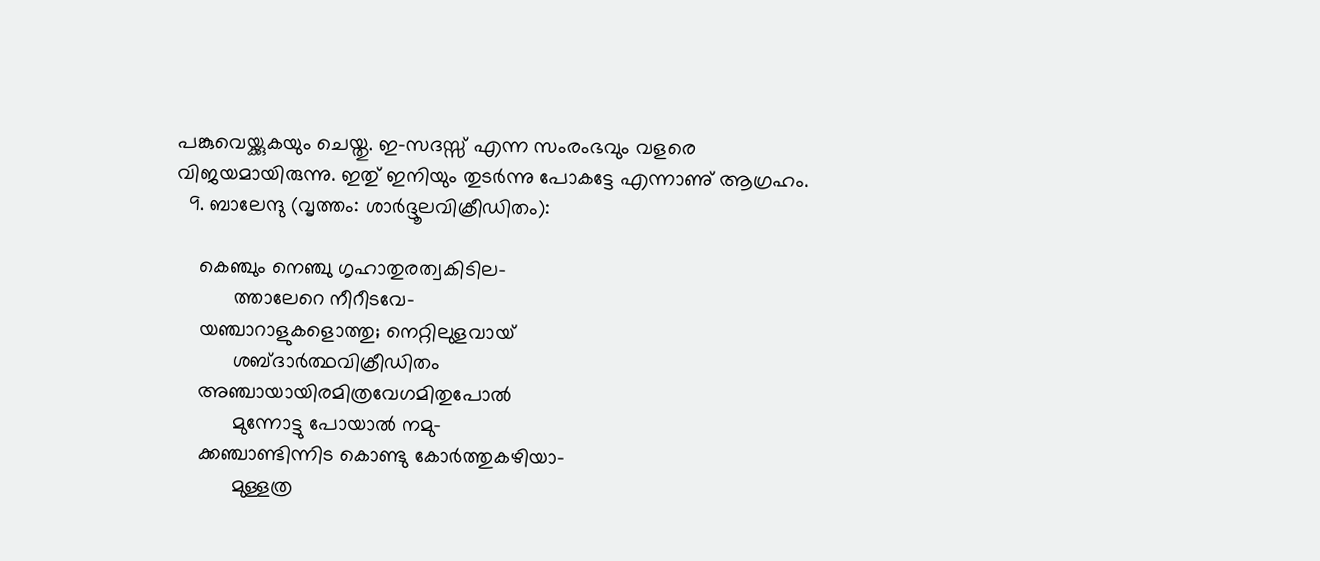പങ്കുവെയ്ക്കുകയും ചെയ്തു. ഇ-സദസ്സ് എന്ന സംരംഭവും വളരെ വിജയമായിരുന്നു. ഇതു് ഇനിയും തുടര്‍ന്നു പോകട്ടേ എന്നാണു് ആഗ്രഹം.
  9. ബാലേന്ദു (വൃത്തം: ശാര്‍ദ്ദൂലവിക്രീഡിതം):

    കെഞ്ചും നെഞ്ചു ഗൃഹാതുരത്വകിടില-
          ത്താലേറെ നീറീടവേ-
    യഞ്ചാറാളുകളൊത്തു; നെറ്റിലുളവായ്‌
          ശബ്ദാര്‍ത്ഥവിക്രീഡിതം
    അഞ്ചായായിരമിത്രവേഗമിതുപോല്‍
          മുന്നോട്ടു പോയാല്‍ നമു-
    ക്കഞ്ചാണ്ടിന്നിട കൊണ്ടു കോര്‍ത്തുകഴിയാ-
          മുള്ളത്ര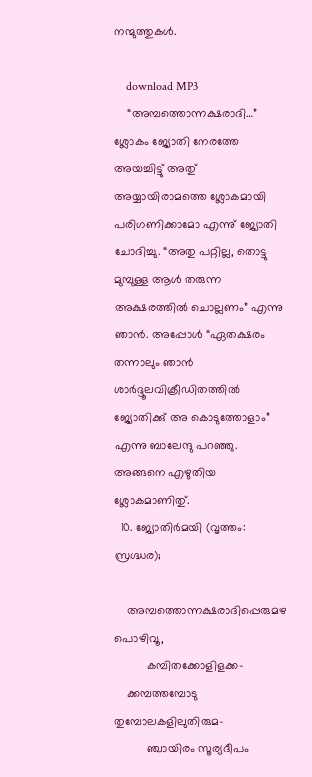നന്മുത്തുകള്‍.

    download MP3
    “അമ്പത്തൊന്നക്ഷരാദി…” ശ്ലോകം ജ്യോതി നേരത്തേ അയച്ചിട്ടു് അതു് അയ്യായിരാമത്തെ ശ്ലോകമായി പരിഗണിക്കാമോ എന്നു് ജ്യോതി ചോദിച്ചു. “അതു പറ്റില്ല, തൊട്ടു മുമ്പുള്ള ആള്‍ തരുന്ന അക്ഷരത്തില്‍ ചൊല്ലണം” എന്നു ഞാന്‍. അപ്പോള്‍ “ഏതക്ഷരം തന്നാലും ഞാന്‍ ശാര്‍ദ്ദൂലവിക്രീഡിതത്തില്‍ ജ്യോതിക്കു് അ കൊടുത്തോളാം” എന്നു ബാലേന്ദു പറഞ്ഞു. അങ്ങനെ എഴുതിയ ശ്ലോകമാണിതു്.
  10. ജ്യോതിര്‍മയി (വൃത്തം: സ്രഗ്ദ്ധര);

    അമ്പത്തൊന്നക്ഷരാദിപ്പെരുമഴ പൊഴിവൂ,
          കമ്പിതക്കോളിളക്ക-
    ക്കമ്പത്തമ്പോടു തുമ്പോലകളിലുതിരുമ-
          ഞ്ചായിരം സൂര്യദീപം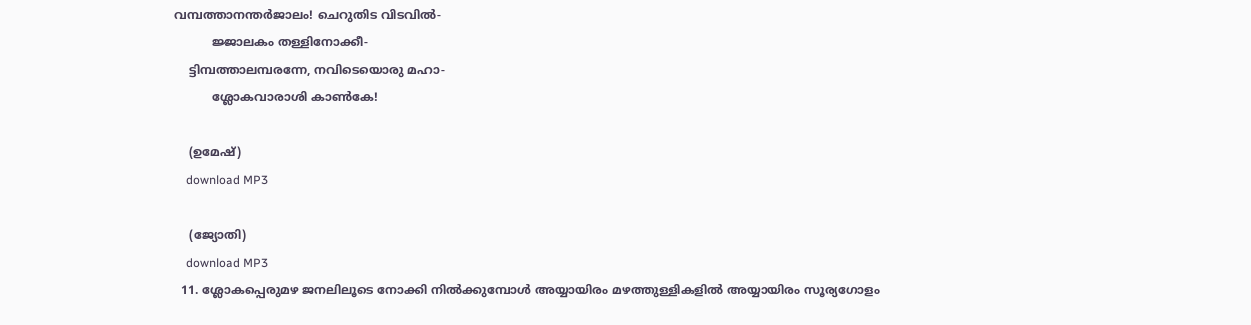വമ്പത്താനന്തര്‍ജാലം! ചെറുതിട വിടവില്‍-
          ജ്ജാലകം തള്ളിനോക്കീ-
    ട്ടിമ്പത്താലമ്പരന്നേ, നവിടെയൊരു മഹാ-
          ശ്ലോകവാരാശി കാണ്‍കേ!

    (ഉമേഷ്)
    download MP3

    (ജ്യോതി)
    download MP3
  11. ശ്ലോകപ്പെരുമഴ ജനലിലൂടെ നോക്കി നില്‍ക്കുമ്പോള്‍ അയ്യായിരം മഴത്തുള്ളികളില്‍ അയ്യായിരം സൂര്യഗോളം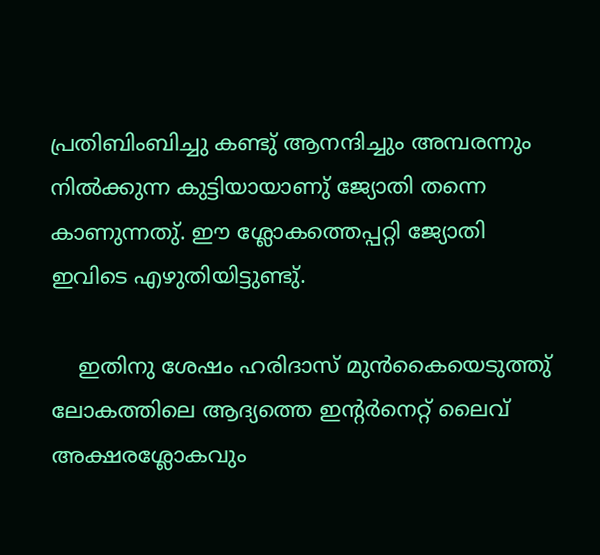പ്രതിബിംബിച്ചു കണ്ടു് ആനന്ദിച്ചും അമ്പരന്നും നില്‍ക്കുന്ന കുട്ടിയായാണു് ജ്യോതി തന്നെ കാണുന്നതു്. ഈ ശ്ലോകത്തെപ്പറ്റി ജ്യോതി ഇവിടെ എഴുതിയിട്ടുണ്ടു്.

    ഇതിനു ശേഷം ഹരിദാസ് മുന്‍‌കൈയെടുത്തു് ലോകത്തിലെ ആദ്യത്തെ ഇന്റര്‍നെറ്റ് ലൈവ് അക്ഷരശ്ലോകവും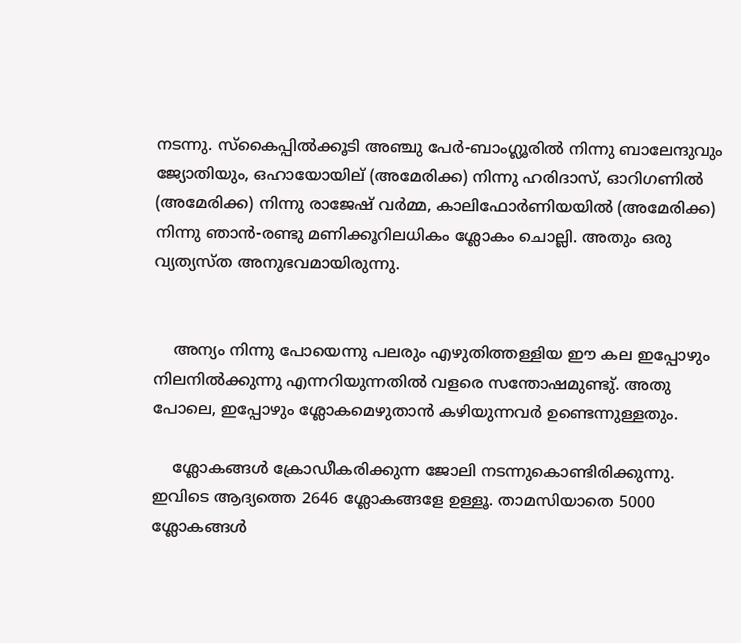നടന്നു. സ്കൈപ്പില്‍ക്കൂടി അഞ്ചു പേര്‍-ബാംഗ്ലൂരില്‍ നിന്നു ബാലേന്ദുവും ജ്യോതിയും, ഒഹായോയില് (അമേരിക്ക) നിന്നു ഹരിദാസ്, ഓറിഗണില്‍ (അമേരിക്ക) നിന്നു രാജേഷ് വര്‍മ്മ, കാലിഫോര്‍ണിയയില്‍ (അമേരിക്ക) നിന്നു ഞാന്‍-രണ്ടു മണിക്കൂറിലധികം ശ്ലോകം ചൊല്ലി. അതും ഒരു വ്യത്യസ്ത അനുഭവമായിരുന്നു.


    അന്യം നിന്നു പോയെന്നു പലരും എഴുതിത്തള്ളിയ ഈ കല ഇപ്പോഴും നിലനില്‍ക്കുന്നു എന്നറിയുന്നതില്‍ വളരെ സന്തോഷമുണ്ടു്. അതു പോലെ, ഇപ്പോഴും ശ്ലോകമെഴുതാന്‍ കഴിയുന്നവര്‍ ഉണ്ടെന്നുള്ളതും.

    ശ്ലോകങ്ങള്‍ ക്രോഡീകരിക്കുന്ന ജോലി നടന്നുകൊണ്ടിരിക്കുന്നു. ഇവിടെ ആദ്യത്തെ 2646 ശ്ലോകങ്ങളേ ഉള്ളൂ. താമസിയാതെ 5000 ശ്ലോകങ്ങള്‍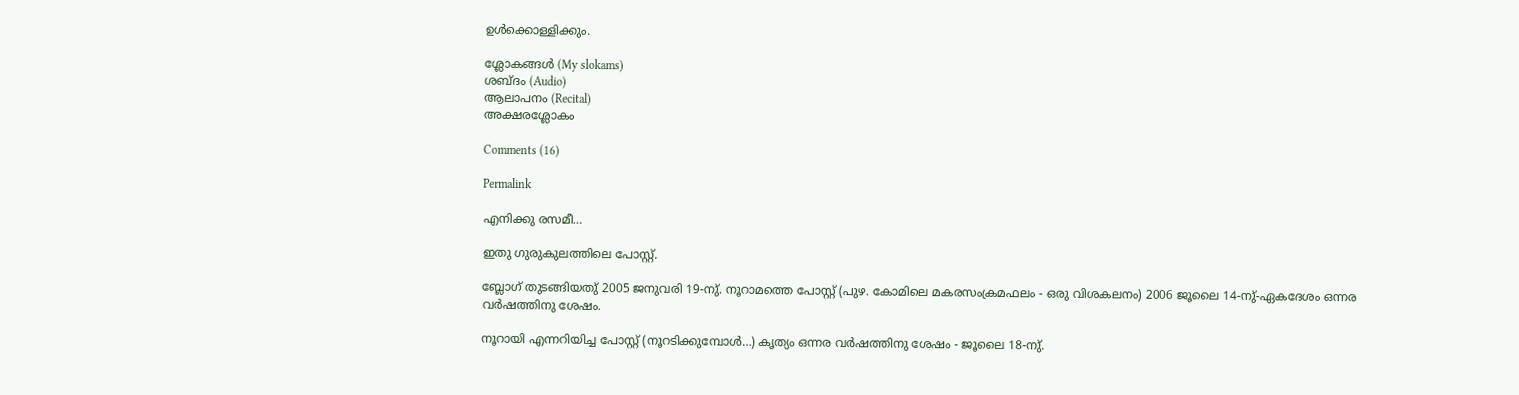ഉള്‍ക്കൊള്ളിക്കും.

ശ്ലോകങ്ങള്‍ (My slokams)
ശബ്ദം (Audio)
ആലാപനം (Recital)
അക്ഷരശ്ലോകം

Comments (16)

Permalink

എനിക്കു രസമീ…

ഇതു ഗുരുകുലത്തിലെ പോസ്റ്റ്.

ബ്ലോഗ് തുടങ്ങിയതു് 2005 ജനുവരി 19-നു്. നൂറാമത്തെ പോസ്റ്റ് (പുഴ. കോമിലെ മകരസംക്രമഫലം - ഒരു വിശകലനം) 2006 ജൂലൈ 14-നു്-ഏകദേശം ഒന്നര വര്‍ഷത്തിനു ശേഷം.

നൂറായി എന്നറിയിച്ച പോസ്റ്റ് (നൂറടിക്കുമ്പോള്‍…) കൃത്യം ഒന്നര വര്‍ഷത്തിനു ശേഷം - ജൂലൈ 18-നു്.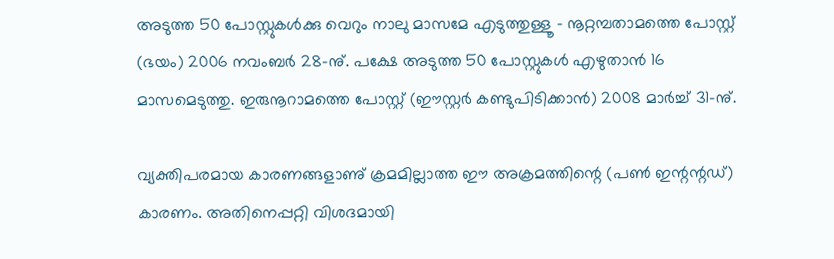അടുത്ത 50 പോസ്റ്റുകള്‍ക്കു വെറും നാലു മാസമേ എടുത്തുള്ളൂ - നൂറ്റമ്പതാമത്തെ പോസ്റ്റ് (ഭയം) 2006 നവംബര്‍ 28-നു്. പക്ഷേ അടുത്ത 50 പോസ്റ്റുകള്‍ എഴുതാന്‍ 16 മാസമെടുത്തു. ഇരുനൂറാമത്തെ പോസ്റ്റ് (ഈസ്റ്റര്‍ കണ്ടുപിടിക്കാന്‍) 2008 മാര്‍ച്ച് 31-നു്.

വ്യക്തിപരമായ കാരണങ്ങളാണു് ക്രമമില്ലാത്ത ഈ അക്രമത്തിന്റെ (പണ്‍ ഇന്റന്റഡ്) കാരണം. അതിനെപ്പറ്റി വിശദമായി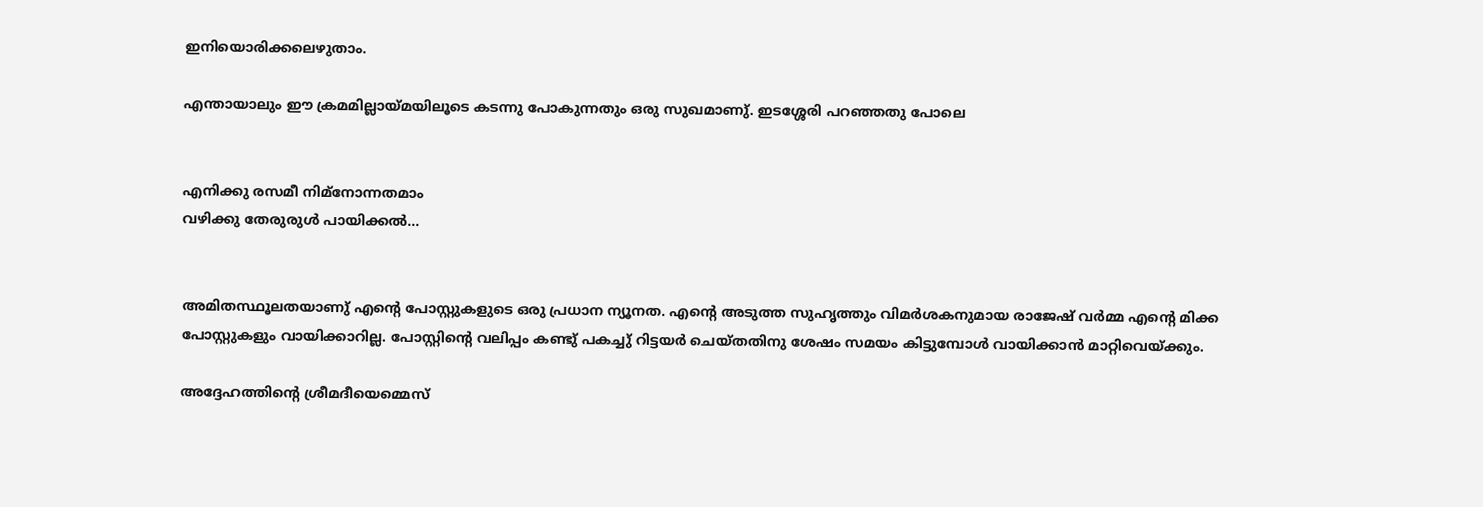ഇനിയൊരിക്കലെഴുതാം.

എന്തായാലും ഈ ക്രമമില്ലായ്മയിലൂടെ കടന്നു പോകുന്നതും ഒരു സുഖമാണു്. ഇടശ്ശേരി പറഞ്ഞതു പോലെ


എനിക്കു രസമീ നിമ്നോന്നതമാം
വഴിക്കു തേരുരുള്‍ പായിക്കല്‍…


അമിതസ്ഥൂലതയാണു് എന്റെ പോസ്റ്റുകളുടെ ഒരു പ്രധാന ന്യൂനത. എന്റെ അടുത്ത സുഹൃത്തും വിമര്‍ശകനുമായ രാജേഷ് വര്‍മ്മ എന്റെ മിക്ക പോസ്റ്റുകളും വായിക്കാറില്ല. പോസ്റ്റിന്റെ വലിപ്പം കണ്ടു് പകച്ചു് റിട്ടയര്‍ ചെയ്തതിനു ശേഷം സമയം കിട്ടുമ്പോള്‍ വായിക്കാന്‍ മാറ്റിവെയ്ക്കും.

അദ്ദേഹത്തിന്റെ ശ്രീമദീയെമ്മെസ്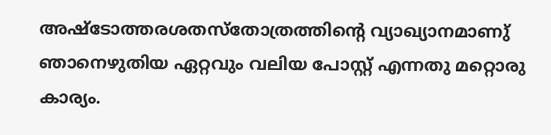അഷ്ടോത്തരശതസ്തോത്രത്തിന്റെ വ്യാഖ്യാനമാണു് ഞാനെഴുതിയ ഏറ്റവും വലിയ പോസ്റ്റ് എന്നതു മറ്റൊരു കാര്യം.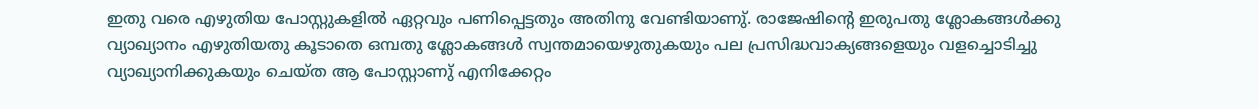ഇതു വരെ എഴുതിയ പോസ്റ്റുകളില്‍ ഏറ്റവും പണിപ്പെട്ടതും അതിനു വേണ്ടിയാണു്. രാജേഷിന്റെ ഇരുപതു ശ്ലോകങ്ങള്‍ക്കു വ്യാഖ്യാനം എഴുതിയതു കൂടാതെ ഒമ്പതു ശ്ലോകങ്ങള്‍ സ്വന്തമായെഴുതുകയും പല പ്രസിദ്ധവാക്യങ്ങളെയും വളച്ചൊടിച്ചു വ്യാഖ്യാനിക്കുകയും ചെയ്ത ആ പോസ്റ്റാണു് എനിക്കേറ്റം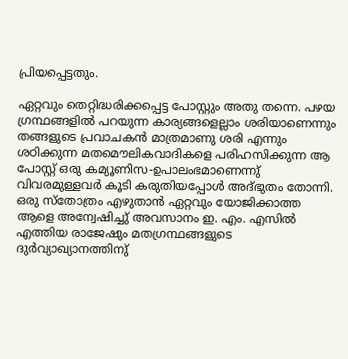പ്രിയപ്പെട്ടതും.

ഏറ്റവും തെറ്റിദ്ധരിക്കപ്പെട്ട പോസ്റ്റും അതു തന്നെ. പഴയ ഗ്രന്ഥങ്ങളില്‍ പറയുന്ന കാര്യങ്ങളെല്ലാം ശരിയാണെന്നും തങ്ങളുടെ പ്രവാചകന്‍ മാത്രമാണു ശരി എന്നും ശഠിക്കുന്ന മതമൌലികവാദികളെ പരിഹസിക്കുന്ന ആ പോസ്റ്റ് ഒരു കമ്യൂണിസ-ഉപാലംഭമാണെന്നു് വിവരമുള്ളവര്‍ കൂടി കരുതിയപ്പോള്‍ അദ്‌ഭുതം തോന്നി. ഒരു സ്തോത്രം എഴുതാന്‍ ഏറ്റവും യോജിക്കാത്ത ആളെ അന്വേഷിച്ചു് അവസാനം ഇ. എം. എസില്‍ എത്തിയ രാജേഷും മതഗ്രന്ഥങ്ങളുടെ ദുര്‍വ്യാഖ്യാനത്തിനു്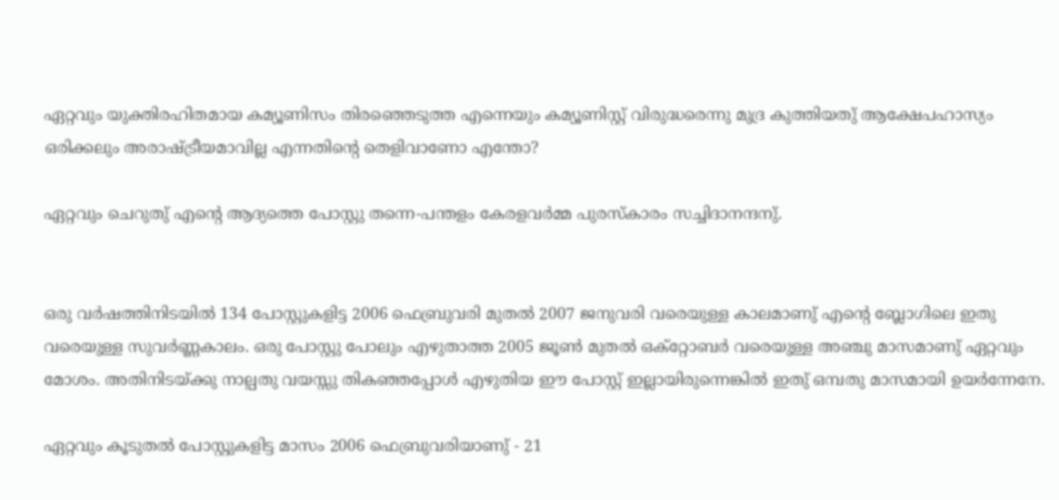ഏറ്റവും യുക്തിരഹിതമായ കമ്യൂണിസം തിരഞ്ഞെടുത്ത എന്നെയും കമ്യൂണിസ്റ്റ് വിരുദ്ധരെന്നു മുദ്ര കുത്തിയതു് ആക്ഷേപഹാസ്യം ഒരിക്കലും അരാഷ്ട്രീയമാവില്ല എന്നതിന്റെ തെളിവാണോ എന്തോ?

ഏറ്റവും ചെറുതു് എന്റെ ആദ്യത്തെ പോസ്റ്റു തന്നെ-പന്തളം കേരളവര്‍മ്മ പുരസ്കാരം സച്ചിദാനന്ദനു്.


ഒരു വര്‍ഷത്തിനിടയില്‍ 134 പോസ്റ്റുകളിട്ട 2006 ഫെബ്രുവരി മുതല്‍ 2007 ജനുവരി വരെയുള്ള കാലമാണു് എന്റെ ബ്ലോഗിലെ ഇതു വരെയുള്ള സുവര്‍ണ്ണകാലം. ഒരു പോസ്റ്റു പോലും എഴുതാത്ത 2005 ജൂണ്‍ മുതല്‍ ഒക്റ്റോബര്‍ വരെയുള്ള അഞ്ചു മാസമാണു് ഏറ്റവും മോശം. അതിനിടയ്ക്കു നാല്പതു വയസ്സു തികഞ്ഞപ്പോള്‍ എഴുതിയ ഈ പോസ്റ്റ് ഇല്ലായിരുന്നെങ്കില്‍ ഇതു് ഒമ്പതു മാസമായി ഉയര്‍ന്നേനേ.

ഏറ്റവും കൂടുതല്‍ പോസ്റ്റുകളിട്ട മാസം 2006 ഫെബ്രുവരിയാണു് - 21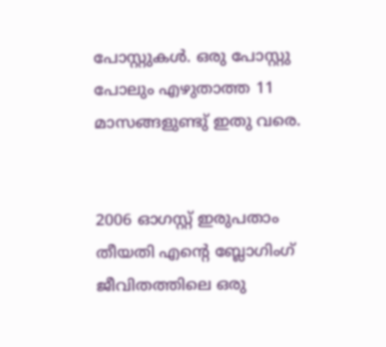പോസ്റ്റുകള്‍. ഒരു പോസ്റ്റു പോലും എഴുതാത്ത 11 മാസങ്ങളുണ്ടു് ഇതു വരെ.


2006 ഓഗസ്റ്റ് ഇരുപതാം തീയതി എന്റെ ബ്ലോഗിംഗ് ജീവിതത്തിലെ ഒരു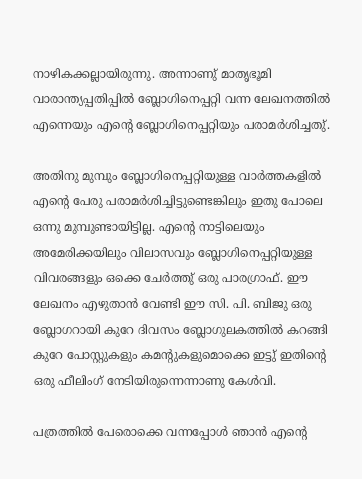നാഴികക്കല്ലായിരുന്നു. അന്നാണു് മാതൃഭൂമി വാരാ‍ന്ത്യപ്പതിപ്പില്‍ ബ്ലോഗിനെപ്പറ്റി വന്ന ലേഖനത്തില്‍ എന്നെയും എന്റെ ബ്ലോഗിനെപ്പറ്റിയും പരാമര്‍ശിച്ചതു്.

അതിനു മുമ്പും ബ്ലോഗിനെപ്പറ്റിയുള്ള വാര്‍ത്തകളില്‍ എന്റെ പേരു പരാമര്‍ശിച്ചിട്ടുണ്ടെങ്കിലും ഇതു പോലെ ഒന്നു മുമ്പുണ്ടായിട്ടില്ല. എന്റെ നാട്ടിലെയും അമേരിക്കയിലും വിലാസവും ബ്ലോഗിനെപ്പറ്റിയുള്ള വിവരങ്ങളും ഒക്കെ ചേര്‍ത്തു് ഒരു പാരഗ്രാഫ്. ഈ ലേഖനം എഴുതാന്‍ വേണ്ടി ഈ സി. പി. ബിജു ഒരു ബ്ലോഗറായി കുറേ ദിവസം ബ്ലോഗുലകത്തില്‍ കറങ്ങി കുറേ പോസ്റ്റുകളും കമന്റുകളുമൊക്കെ ഇട്ടു് ഇതിന്റെ ഒരു ഫീലിംഗ് നേടിയിരുന്നെന്നാണു കേള്‍വി.

പത്രത്തില്‍ പേരൊക്കെ വന്നപ്പോള്‍ ഞാന്‍ എന്റെ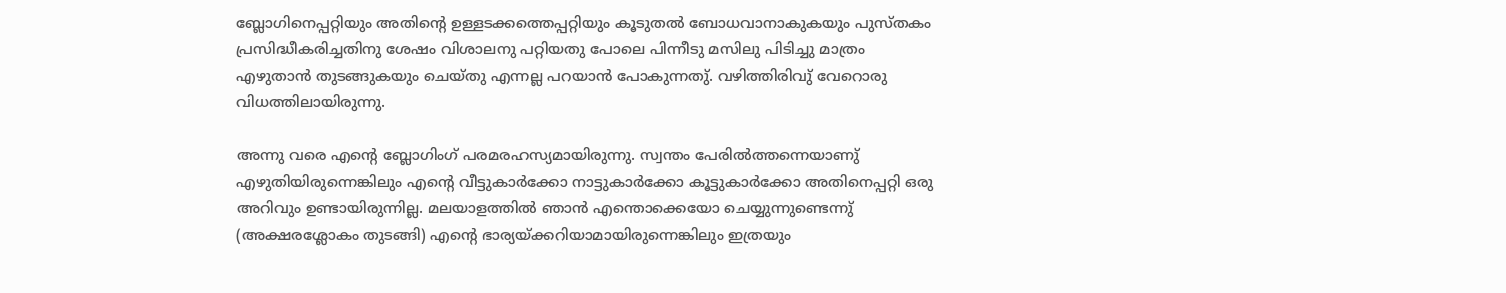ബ്ലോഗിനെപ്പറ്റിയും അതിന്റെ ഉള്ളടക്കത്തെപ്പറ്റിയും കൂടുതല്‍ ബോധവാനാകുകയും പുസ്തകം പ്രസിദ്ധീകരിച്ചതിനു ശേഷം വിശാലനു പറ്റിയതു പോലെ പിന്നീടു മസിലു പിടിച്ചു മാത്രം എഴുതാന്‍ തുടങ്ങുകയും ചെയ്തു എന്നല്ല പറയാന്‍ പോകുന്നതു്. വഴിത്തിരിവു് വേറൊരു വിധത്തിലായിരുന്നു.

അന്നു വരെ എന്റെ ബ്ലോഗിംഗ് പരമരഹസ്യമായിരുന്നു. സ്വന്തം പേരില്‍ത്തന്നെയാ‍ണു് എഴുതിയിരുന്നെങ്കിലും എന്റെ വീട്ടുകാര്‍ക്കോ നാട്ടുകാര്‍ക്കോ കൂട്ടുകാര്‍ക്കോ അതിനെപ്പറ്റി ഒരു അറിവും ഉണ്ടായിരുന്നില്ല. മലയാളത്തില്‍ ഞാന്‍ എന്തൊക്കെയോ ചെയ്യുന്നുണ്ടെന്നു് (അക്ഷരശ്ലോകം തുടങ്ങി) എന്റെ ഭാര്യയ്ക്കറിയാമായിരുന്നെങ്കിലും ഇത്രയും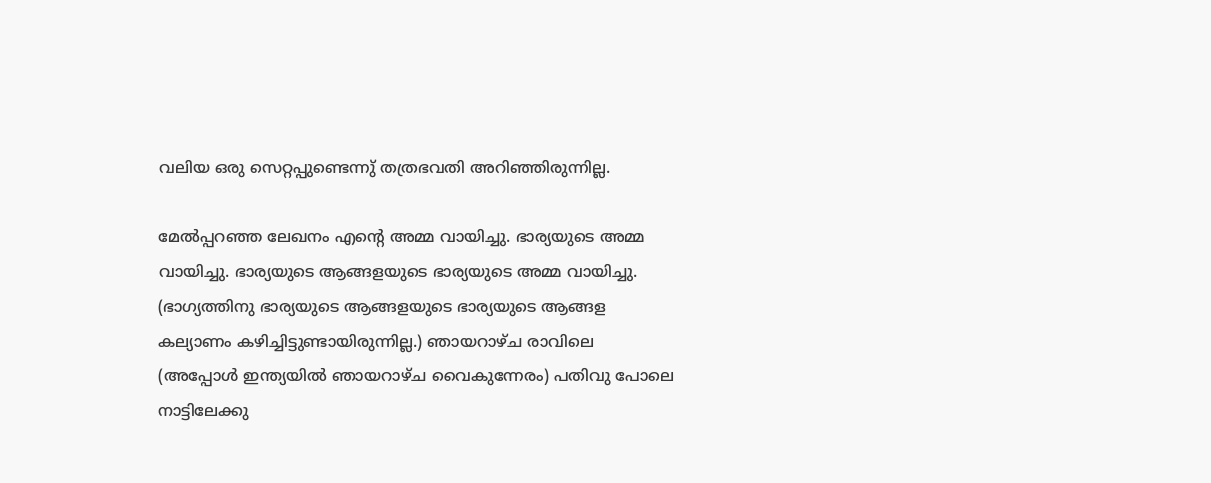വലിയ ഒരു സെറ്റപ്പുണ്ടെന്നു് തത്രഭവതി അറിഞ്ഞിരുന്നില്ല.

മേല്‍പ്പറഞ്ഞ ലേഖനം എന്റെ അമ്മ വായിച്ചു. ഭാര്യയുടെ അമ്മ വായിച്ചു. ഭാര്യയുടെ ആങ്ങളയുടെ ഭാര്യയുടെ അമ്മ വായിച്ചു. (ഭാഗ്യത്തിനു ഭാര്യയുടെ ആങ്ങളയുടെ ഭാര്യയുടെ ആങ്ങള കല്യാണം കഴിച്ചിട്ടുണ്ടായിരുന്നില്ല.) ഞായറാഴ്ച രാവിലെ (അപ്പോള്‍ ഇന്ത്യയില്‍ ഞായറാഴ്ച വൈകുന്നേരം) പതിവു പോലെ നാട്ടിലേക്കു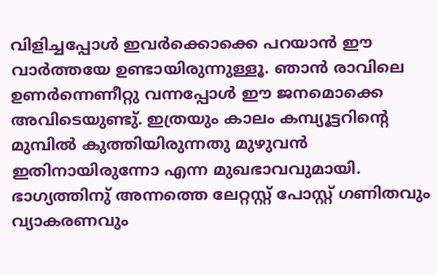വിളിച്ചപ്പോള്‍ ഇവര്‍ക്കൊക്കെ പറയാന്‍ ഈ വാര്‍ത്തയേ ഉണ്ടായിരുന്നുള്ളൂ. ഞാന്‍ രാവിലെ ഉണര്‍ന്നെണീറ്റു വന്നപ്പോള്‍ ഈ ജനമൊക്കെ അവിടെയുണ്ടു്. ഇത്രയും കാലം കമ്പ്യൂട്ടറിന്റെ മുമ്പില്‍ കുത്തിയിരുന്നതു മുഴുവന്‍ ഇതിനായിരുന്നോ എന്ന മുഖഭാവവുമായി. ഭാഗ്യത്തിനു് അന്നത്തെ ലേറ്റസ്റ്റ് പോസ്റ്റ് ഗണിതവും വ്യാകരണവും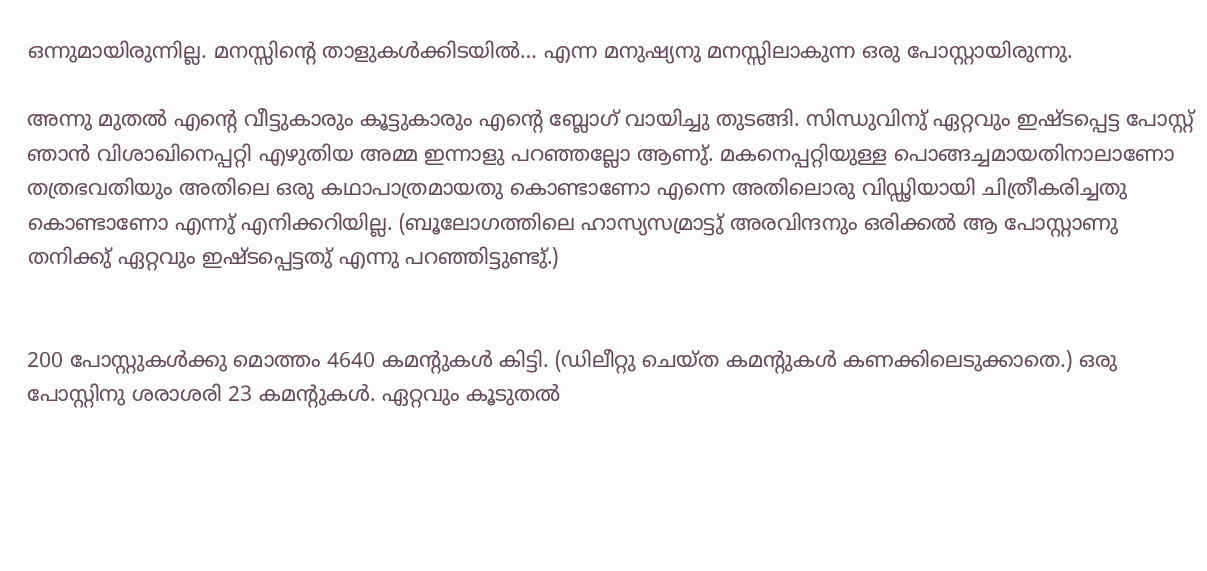ഒന്നുമായിരുന്നില്ല. മനസ്സിന്റെ താളുകള്‍ക്കിടയില്‍… എന്ന മനുഷ്യനു മനസ്സിലാകുന്ന ഒരു പോസ്റ്റായിരുന്നു.

അന്നു മുതല്‍ എന്റെ വീട്ടുകാരും കൂട്ടുകാരും എന്റെ ബ്ലോഗ് വായിച്ചു തുടങ്ങി. സിന്ധുവിനു് ഏറ്റവും ഇഷ്ടപ്പെട്ട പോസ്റ്റ് ഞാന്‍ വിശാഖിനെപ്പറ്റി എഴുതിയ അമ്മ ഇന്നാളു പറഞ്ഞല്ലോ ആണു്. മകനെപ്പറ്റിയുള്ള പൊങ്ങച്ചമായതിനാലാണോ തത്രഭവതിയും അതിലെ ഒരു കഥാപാത്രമായതു കൊണ്ടാണോ എന്നെ അതിലൊരു വിഡ്ഢിയായി ചിത്രീകരിച്ചതു കൊണ്ടാണോ എന്നു് എനിക്കറിയില്ല. (ബൂലോഗത്തിലെ ഹാസ്യസമ്രാട്ടു് അരവിന്ദനും ഒരിക്കല്‍ ആ പോസ്റ്റാണു തനിക്കു് ഏറ്റവും ഇഷ്ടപ്പെട്ടതു് എന്നു പറഞ്ഞിട്ടുണ്ടു്.)


200 പോസ്റ്റുകള്‍ക്കു മൊത്തം 4640 കമന്റുകള്‍ കിട്ടി. (ഡിലീറ്റു ചെയ്ത കമന്റുകള്‍ കണക്കിലെടുക്കാതെ.) ഒരു പോസ്റ്റിനു ശരാശരി 23 കമന്റുകള്‍. ഏറ്റവും കൂടുതല്‍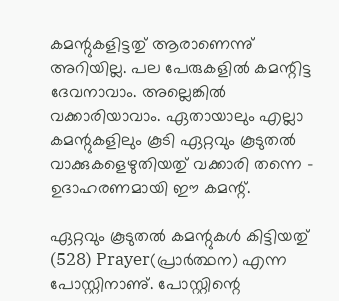കമന്റുകളിട്ടതു് ആരാണെന്നു് അറിയില്ല. പല പേരുകളില്‍ കമന്റിട്ട ദേവനാവാം. അല്ലെങ്കില്‍ വക്കാരിയാവാം. ഏതായാലും എല്ലാ കമന്റുകളിലും കൂടി ഏറ്റവും കൂടുതല്‍ വാക്കുകളെഴുതിയതു് വക്കാരി തന്നെ - ഉദാഹരണമായി ഈ കമന്റ്.

ഏറ്റവും കൂടുതല്‍ കമന്റുകള്‍ കിട്ടിയതു് (528) Prayer(പ്രാര്‍ത്ഥന) എന്ന പോസ്റ്റിനാണു്. പോസ്റ്റിന്റെ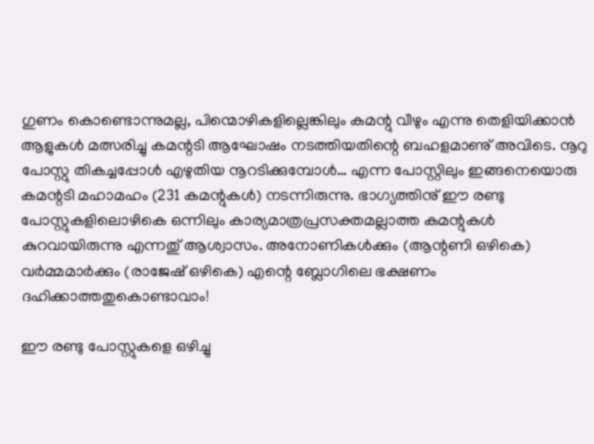ഗുണം കൊണ്ടൊന്നുമല്ല, പിന്മൊഴികളില്ലെങ്കിലും കമന്റു വീഴും എന്നു തെളിയിക്കാന്‍ ആളുകള്‍ മത്സരിച്ചു കമന്റടി ആഘോഷം നടത്തിയതിന്റെ ബഹളമാണു് അവിടെ. നൂറു പോസ്റ്റു തികച്ചപ്പോള്‍ എഴുതിയ നൂറടിക്കുമ്പോള്‍… എന്ന പോസ്റ്റിലും ഇങ്ങനെയൊരു കമന്റടി മഹാമഹം (231 കമന്റുകള്‍) നടന്നിരുന്നു. ഭാഗ്യത്തിനു് ഈ രണ്ടു പോസ്റ്റുകളിലൊഴികെ ഒന്നിലും കാര്യമാത്രപ്രസക്തമല്ലാത്ത കമന്റുകള്‍ കുറവായിരുന്നു എന്നതു് ആശ്വാസം. അനോണികള്‍ക്കും (ആന്റണി ഒഴികെ) വര്‍മ്മമാര്‍ക്കും (രാജേഷ് ഒഴികെ) എന്റെ ബ്ലോഗിലെ ഭക്ഷണം ദഹിക്കാത്തതുകൊണ്ടാവാം!

ഈ രണ്ടു പോസ്റ്റുകളെ ഒഴിച്ചു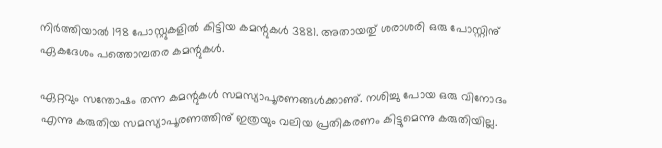നിര്‍ത്തിയാല്‍ 198 പോസ്റ്റുകളില്‍ കിട്ടിയ കമന്റുകള്‍ 3881. അതായതു് ശരാശരി ഒരു പോസ്റ്റിനു് ഏകദേശം പത്തൊമ്പതര കമന്റുകള്‍.

ഏറ്റവും സന്തോഷം തന്ന കമന്റുകള്‍ സമസ്യാപൂരണങ്ങള്‍ക്കാണു്. നശിച്ചു പോയ ഒരു വിനോദം എന്നു കരുതിയ സമസ്യാപൂരണത്തിനു് ഇത്രയും വലിയ പ്രതികരണം കിട്ടുമെന്നു കരുതിയില്ല.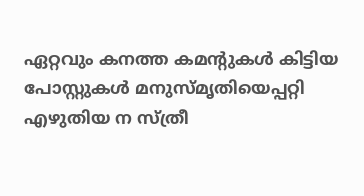ഏറ്റവും കനത്ത കമന്റുകള്‍ കിട്ടിയ പോസ്റ്റുകള്‍ മനുസ്മൃതിയെപ്പറ്റി എഴുതിയ ന സ്ത്രീ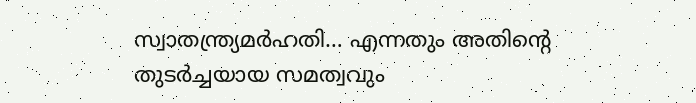സ്വാതന്ത്ര്യമര്‍ഹതി… എന്നതും അതിന്റെ തുടര്‍ച്ചയായ സമത്വവും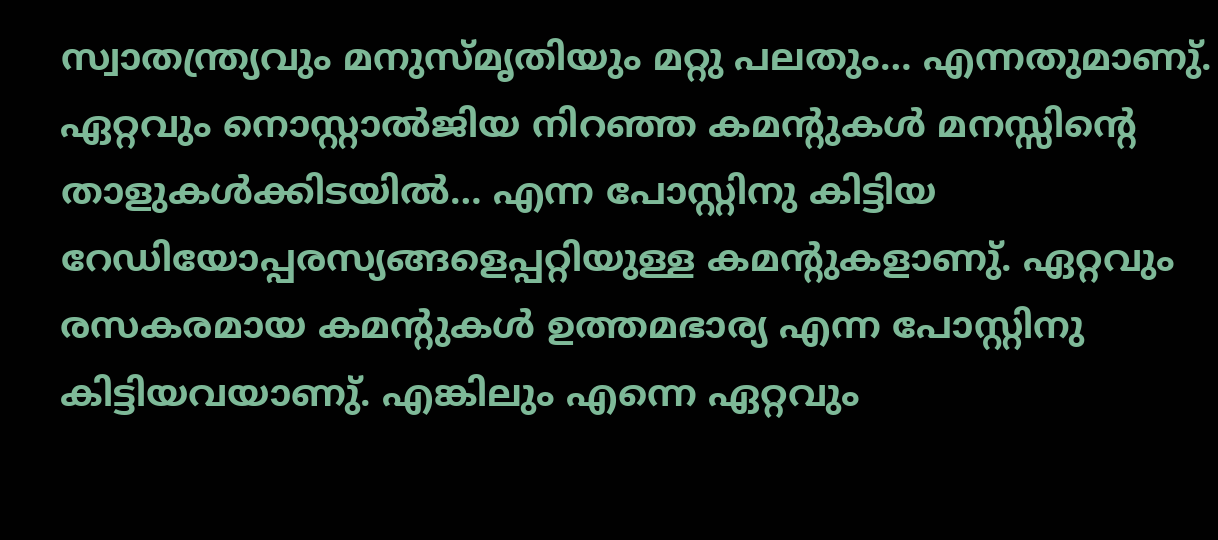സ്വാതന്ത്ര്യവും മനുസ്മൃതിയും മറ്റു പലതും… എന്നതുമാണു്. ഏറ്റവും നൊസ്റ്റാല്‍ജിയ നിറഞ്ഞ കമന്റുകള്‍ മനസ്സിന്റെ താളുകള്‍ക്കിടയില്‍… എന്ന പോസ്റ്റിനു കിട്ടിയ റേഡിയോപ്പരസ്യങ്ങളെപ്പറ്റിയുള്ള കമന്റുകളാണു്. ഏറ്റവും രസകരമായ കമന്റുകള്‍ ഉത്തമഭാര്യ എന്ന പോസ്റ്റിനു കിട്ടിയവയാണു്. എങ്കിലും എന്നെ ഏറ്റവും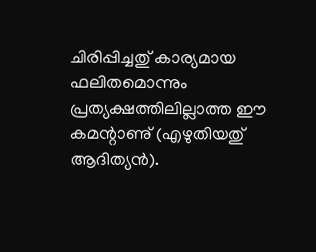ചിരിപ്പിച്ചതു് കാര്യമായ ഫലിതമൊന്നും പ്രത്യക്ഷത്തിലില്ലാത്ത ഈ കമന്റാണു് (എഴുതിയതു് ആദിത്യന്‍).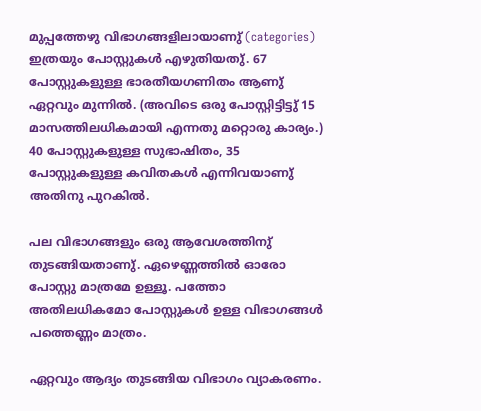മുപ്പത്തേഴു വിഭാഗങ്ങളിലായാണു് (categories) ഇത്രയും പോസ്റ്റുകള്‍ എഴുതിയതു്. 67 പോസ്റ്റുകളുള്ള ഭാരതീയഗണിതം ആണു് ഏറ്റവും മുന്നില്‍. (അവിടെ ഒരു പോസ്റ്റിട്ടിട്ടു് 15 മാസത്തിലധികമായി എന്നതു മറ്റൊരു കാര്യം.) 40 പോസ്റ്റുകളുള്ള സുഭാഷിതം, 35 പോസ്റ്റുകളുള്ള കവിതകള്‍ എന്നിവയാണു് അതിനു പുറകില്‍.

പല വിഭാഗങ്ങളും ഒരു ആവേശത്തിനു് തുടങ്ങിയതാണു്. ഏഴെണ്ണത്തില്‍ ഓരോ പോസ്റ്റു മാത്രമേ ഉള്ളൂ. പത്തോ അതിലധികമോ പോസ്റ്റുകള്‍ ഉള്ള വിഭാഗങ്ങള്‍ പത്തെണ്ണം മാത്രം.

ഏറ്റവും ആദ്യം തുടങ്ങിയ വിഭാഗം വ്യാകരണം.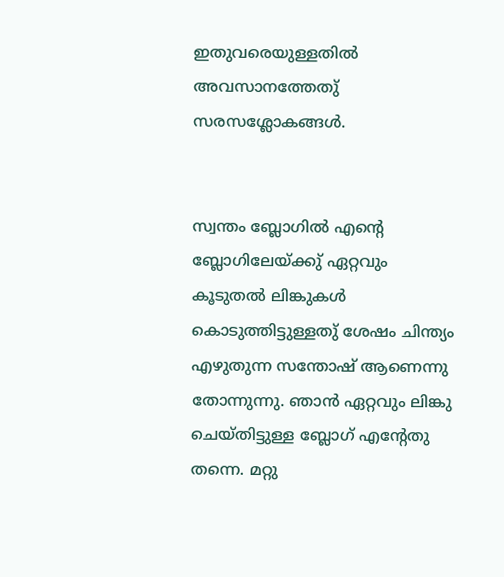ഇതുവരെയുള്ളതില്‍ അവസാനത്തേതു് സരസശ്ലോകങ്ങള്‍.


സ്വന്തം ബ്ലോഗില്‍ എന്റെ ബ്ലോഗിലേയ്ക്കു് ഏറ്റവും കൂടുതല്‍ ലിങ്കുകള്‍ കൊടുത്തിട്ടുള്ളതു് ശേഷം ചിന്ത്യം എഴുതുന്ന സന്തോഷ് ആണെന്നു തോന്നുന്നു. ഞാന്‍ ഏറ്റവും ലിങ്കു ചെയ്തിട്ടുള്ള ബ്ലോഗ് എന്റേതു തന്നെ. മറ്റു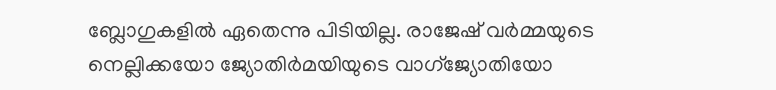ബ്ലോഗുകളില്‍ ഏതെന്നു പിടിയില്ല. രാജേഷ് വര്‍മ്മയുടെ നെല്ലിക്കയോ ജ്യോതിര്‍മയിയുടെ വാഗ്ജ്യോതിയോ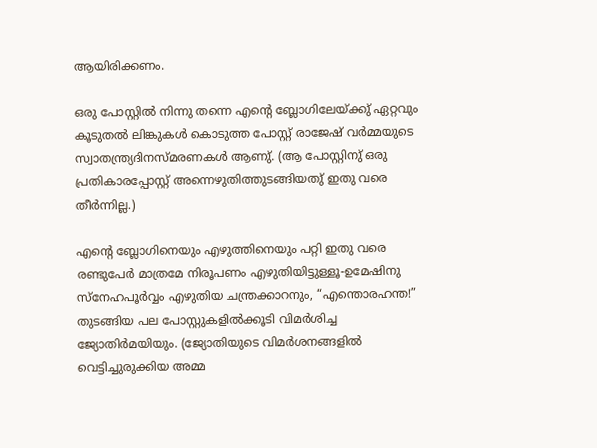ആയിരിക്കണം.

ഒരു പോസ്റ്റില്‍ നിന്നു തന്നെ എന്റെ ബ്ലോഗിലേയ്ക്കു് ഏറ്റവും കൂടുതല്‍ ലിങ്കുകള്‍ കൊടുത്ത പോസ്റ്റ് രാജേഷ് വര്‍മ്മയുടെ സ്വാതന്ത്ര്യദിനസ്മരണകള്‍ ആണു്. (ആ പോസ്റ്റിനു് ഒരു പ്രതികാരപ്പോസ്റ്റ് അന്നെഴുതിത്തുടങ്ങിയതു് ഇതു വരെ തീര്‍ന്നില്ല.)

എന്റെ ബ്ലോഗിനെയും എഴുത്തിനെയും പറ്റി ഇതു വരെ രണ്ടുപേര്‍ മാത്രമേ നിരൂപണം എഴുതിയിട്ടുള്ളൂ-ഉമേഷിനു സ്നേഹപൂര്‍വ്വം എഴുതിയ ചന്ത്രക്കാറനും, “എന്തൊരഹന്ത!” തുടങ്ങിയ പല പോസ്റ്റുകളില്‍ക്കൂടി വിമര്‍ശിച്ച ജ്യോതിര്‍മയിയും. (ജ്യോതിയുടെ വിമര്‍ശനങ്ങളില്‍ വെട്ടിച്ചുരുക്കിയ അമ്മ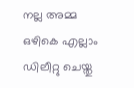നല്ല അമ്മ ഒഴികെ എല്ലാം ഡിലീറ്റു ചെയ്തു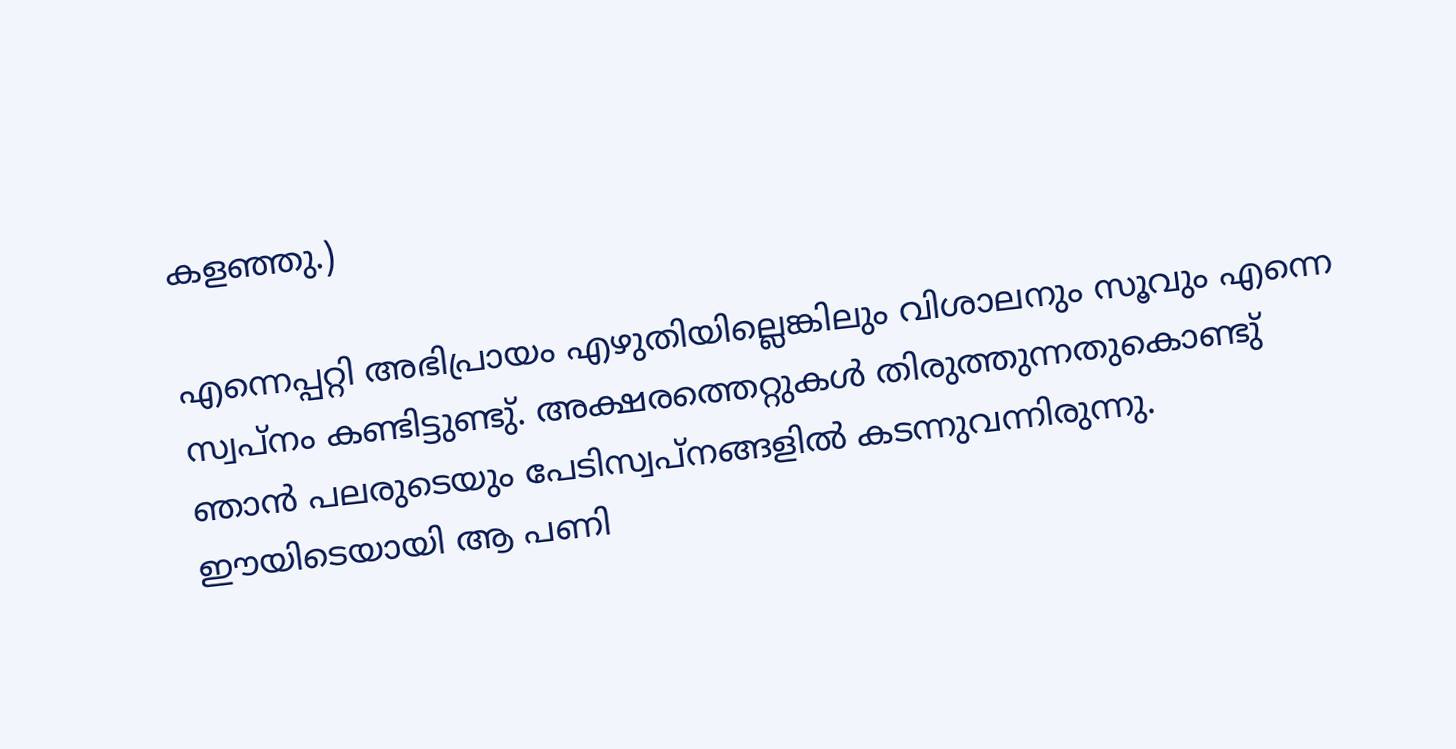കളഞ്ഞു.)

എന്നെപ്പറ്റി അഭിപ്രായം എഴുതിയില്ലെങ്കിലും വിശാലനും സൂവും എന്നെ സ്വപ്നം കണ്ടിട്ടുണ്ടു്. അക്ഷരത്തെറ്റുകള്‍ തിരുത്തുന്നതുകൊണ്ടു് ഞാന്‍ പലരുടെയും പേടിസ്വപ്നങ്ങളില്‍ കടന്നുവന്നിരുന്നു. ഈയിടെയായി ആ പണി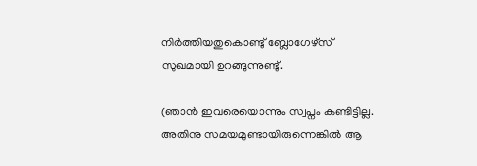നിര്‍ത്തിയതുകൊണ്ടു് ബ്ലോഗേഴ്സ് സുഖമായി ഉറങ്ങുന്നുണ്ടു്.

(ഞാന്‍ ഇവരെയൊന്നും സ്വപ്നം കണ്ടിട്ടില്ല. അതിനു സമയമുണ്ടായിരുന്നെങ്കില്‍ ആ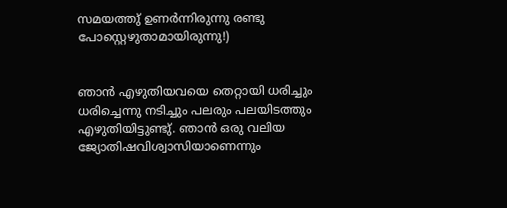സമയത്തു് ഉണര്‍ന്നിരുന്നു രണ്ടു പോസ്റ്റെഴുതാമായിരുന്നു!)


ഞാന്‍ എഴുതിയവയെ തെറ്റായി ധരിച്ചും ധരിച്ചെന്നു നടിച്ചും പലരും പലയിടത്തും എഴുതിയിട്ടുണ്ടു്. ഞാന്‍ ഒരു വലിയ ജ്യോതിഷവിശ്വാസിയാണെന്നും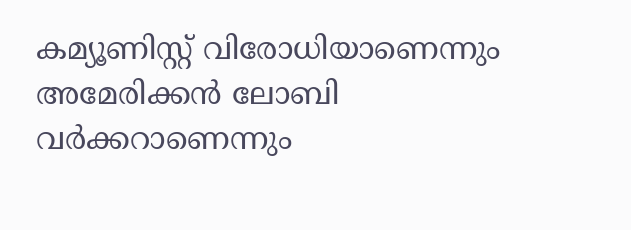കമ്യൂണിസ്റ്റ് വിരോധിയാണെന്നും അമേരിക്കന്‍ ലോബി വര്‍ക്കറാ‍ണെന്നും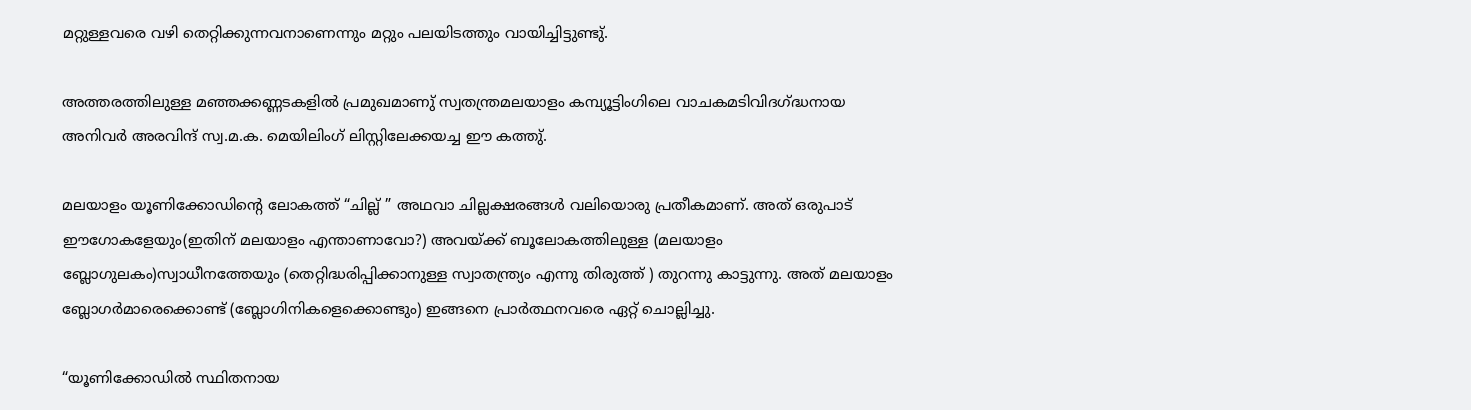മറ്റുള്ളവരെ വഴി തെറ്റിക്കുന്നവനാണെന്നും മറ്റും പലയിടത്തും വായിച്ചിട്ടുണ്ടു്.

അത്തരത്തിലുള്ള മഞ്ഞക്കണ്ണടകളില്‍ പ്രമുഖമാണു് സ്വതന്ത്രമലയാ‍ളം കമ്പ്യൂട്ടിംഗിലെ വാചകമടിവിദഗ്ദ്ധനായ അനിവര്‍ അരവിന്ദ് സ്വ.മ.ക. മെയിലിംഗ് ലിസ്റ്റിലേക്കയച്ച ഈ കത്തു്.

മലയാളം യൂണിക്കോഡിന്റെ ലോകത്ത് “ചില്ല് ” അഥവാ ചില്ലക്ഷരങ്ങള്‍ വലിയൊരു പ്രതീകമാണ്. അത് ഒരുപാട് ഈഗോകളേയും(ഇതിന് മലയാളം എന്താണാവോ?) അവയ്ക്ക് ബൂലോകത്തിലുള്ള (മലയാളം ബ്ലോഗുലകം)സ്വാധീനത്തേയും (തെറ്റിദ്ധരിപ്പിക്കാനുള്ള സ്വാതന്ത്ര്യം എന്നു തിരുത്ത് ) തുറന്നു കാട്ടുന്നു. അത് മലയാളം ബ്ലോഗര്‍മാരെക്കൊണ്ട് (ബ്ലോഗിനികളെക്കൊണ്ടും) ഇങ്ങനെ പ്രാര്‍ത്ഥനവരെ ഏറ്റ് ചൊല്ലിച്ചു.

“യൂണിക്കോഡില്‍ സ്ഥിതനായ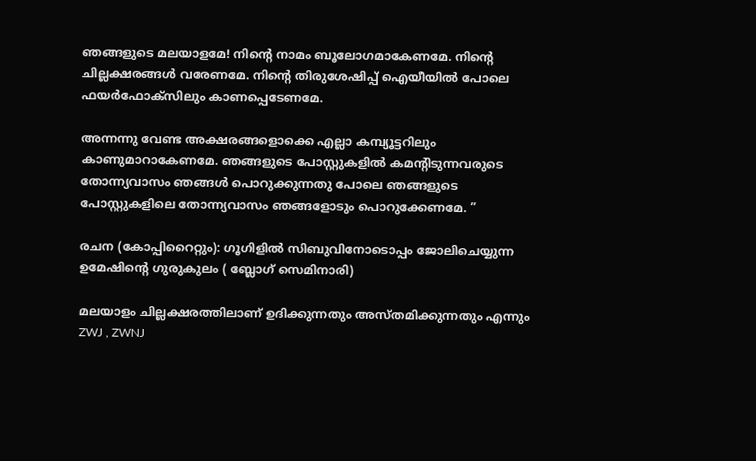ഞങ്ങളുടെ മലയാളമേ! നിന്റെ നാമം ബൂലോഗമാകേണമേ. നിന്റെ ചില്ലക്ഷരങ്ങള്‍ വരേണമേ. നിന്റെ തിരുശേഷിപ്പ് ഐയീയില്‍ പോലെ ഫയര്‍‌ഫോക്സിലും കാണപ്പെടേണമേ.

അന്നന്നു വേണ്ട അക്ഷരങ്ങളൊക്കെ എല്ലാ കമ്പ്യൂട്ടറിലും കാണുമാറാകേണമേ. ഞങ്ങളുടെ പോസ്റ്റുകളില്‍ കമന്റിടുന്നവരുടെ തോന്ന്യവാസം ഞങ്ങള്‍ പൊറുക്കുന്നതു പോലെ ഞങ്ങളുടെ പോസ്റ്റുകളിലെ തോന്ന്യവാസം ഞങ്ങളോടും പൊറുക്കേണമേ. ”

രചന (കോപ്പിറൈറ്റും): ഗൂഗിളില്‍ സിബുവിനോടൊപ്പം ജോലിചെയ്യുന്ന ഉമേഷിന്റെ ഗുരുകുലം ( ബ്ലോഗ് സെമിനാരി)

മലയാളം ചില്ലക്ഷരത്തിലാണ് ഉദിക്കുന്നതും അസ്തമിക്കുന്നതും എന്നും ZWJ , ZWNJ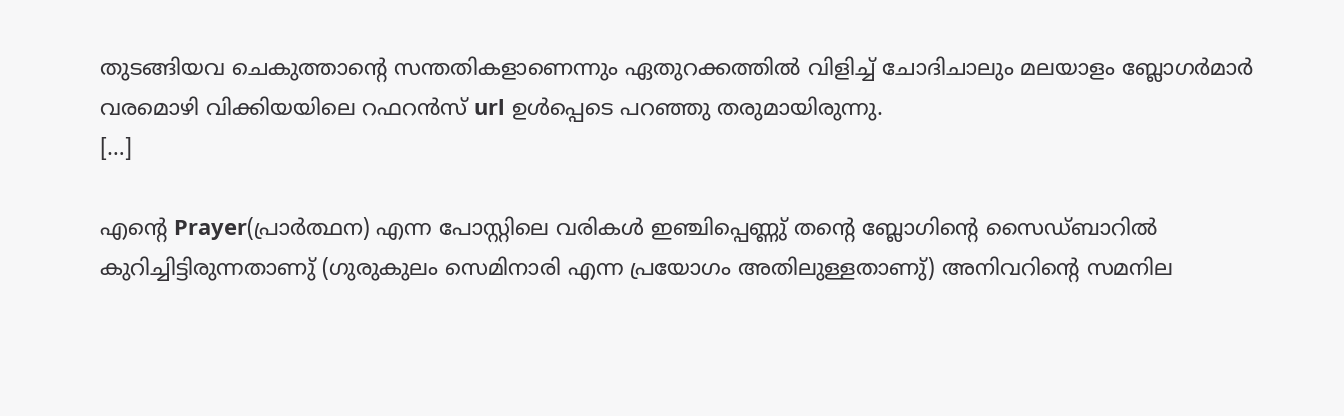തുടങ്ങിയവ ചെകുത്താന്റെ സന്തതികളാണെന്നും ഏതുറക്കത്തില്‍ വിളിച്ച് ചോദിചാലും മലയാളം ബ്ലോഗര്‍മാര്‍ വരമൊഴി വിക്കിയയിലെ റഫറന്‍സ് url ഉള്‍പ്പെടെ പറഞ്ഞു തരുമായിരുന്നു.
[…]

എന്റെ Prayer(പ്രാര്‍ത്ഥന) എന്ന പോസ്റ്റിലെ വരികള്‍ ഇഞ്ചിപ്പെണ്ണു് തന്റെ ബ്ലോഗിന്റെ സൈഡ്‌ബാറില്‍ കുറിച്ചിട്ടിരുന്നതാണു് (ഗുരുകുലം സെമിനാരി എന്ന പ്രയോഗം അതിലുള്ളതാണു്) അനിവറിന്റെ സമനില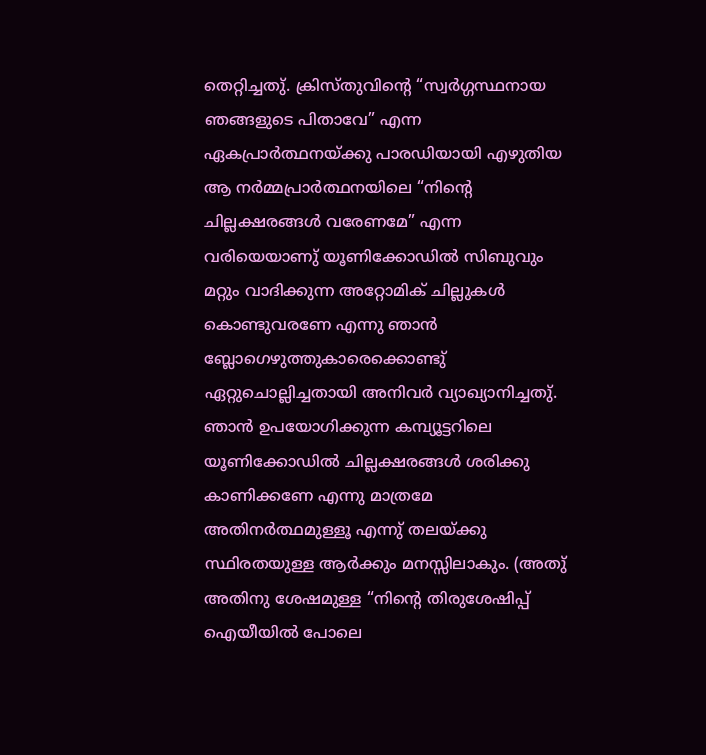തെറ്റിച്ചതു്. ക്രിസ്തുവിന്റെ “സ്വര്‍ഗ്ഗസ്ഥനായ ഞങ്ങളുടെ പിതാവേ” എന്ന ഏകപ്രാര്‍ത്ഥനയ്ക്കു പാരഡിയായി എഴുതിയ ആ നര്‍മ്മപ്രാര്‍ത്ഥനയിലെ “നിന്റെ ചില്ലക്ഷരങ്ങള്‍ വരേണമേ” എന്ന വരിയെയാണു് യൂണിക്കോഡില്‍ സിബുവും മറ്റും വാദിക്കുന്ന അറ്റോമിക് ചില്ലുകള്‍ കൊണ്ടുവരണേ എന്നു ഞാന്‍ ബ്ലോഗെഴുത്തുകാരെക്കൊണ്ടു് ഏറ്റുചൊല്ലിച്ചതായി അനിവര്‍ വ്യാഖ്യാനിച്ചതു്. ഞാന്‍ ഉപയോഗിക്കുന്ന കമ്പ്യൂട്ടറിലെ യൂണിക്കോഡില്‍ ചില്ലക്ഷരങ്ങള്‍ ശരിക്കു കാണിക്കണേ എന്നു മാത്രമേ അതിനര്‍ത്ഥമുള്ളൂ എന്നു് തലയ്ക്കു സ്ഥിരതയുള്ള ആര്‍ക്കും മനസ്സിലാകും. (അതു് അതിനു ശേഷമുള്ള “നിന്റെ തിരുശേഷിപ്പ് ഐയീയില്‍ പോലെ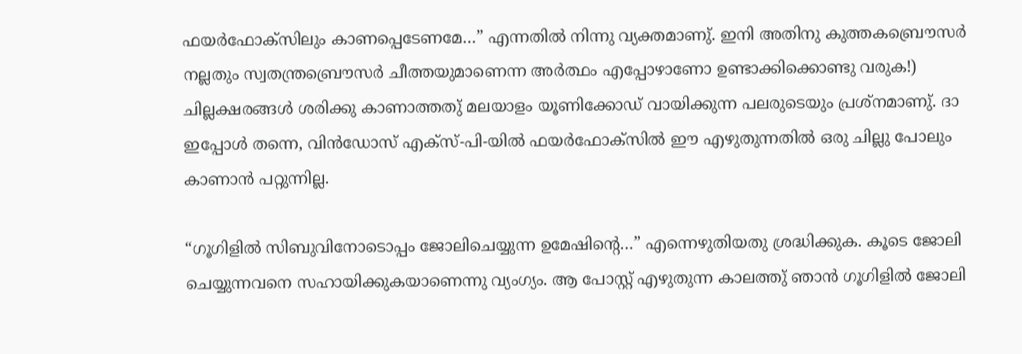ഫയര്‍‌ഫോക്സിലും കാണപ്പെടേണമേ…” എന്നതില്‍ നിന്നു വ്യക്തമാണു്. ഇനി അതിനു കുത്തകബ്രൌസര്‍ നല്ലതും സ്വതന്ത്രബ്രൌസര്‍ ചീത്തയുമാണെന്ന അര്‍ത്ഥം എപ്പോഴാ‍ണോ ഉണ്ടാക്കിക്കൊണ്ടു വരുക!) ചില്ലക്ഷരങ്ങള്‍ ശരിക്കു കാണാത്തതു് മലയാളം യൂണിക്കോഡ് വായിക്കുന്ന പലരുടെയും പ്രശ്നമാണു്. ദാ‍ ഇപ്പോള്‍ തന്നെ, വിന്‍ഡോസ് എക്സ്-പി-യില്‍ ഫയര്‍ഫോക്സില്‍ ഈ എഴുതുന്നതില്‍ ഒരു ചില്ലു പോലും കാണാന്‍ പറ്റുന്നില്ല.

“ഗൂഗിളില്‍ സിബുവിനോടൊപ്പം ജോലിചെയ്യുന്ന ഉമേഷിന്റെ…” എന്നെഴുതിയതു ശ്രദ്ധിക്കുക. കൂ‍ടെ ജോലി ചെയ്യുന്നവനെ സഹായിക്കുകയാണെന്നു വ്യംഗ്യം. ആ പോസ്റ്റ് എഴുതുന്ന കാലത്തു് ഞാന്‍ ഗൂഗിളില്‍ ജോലി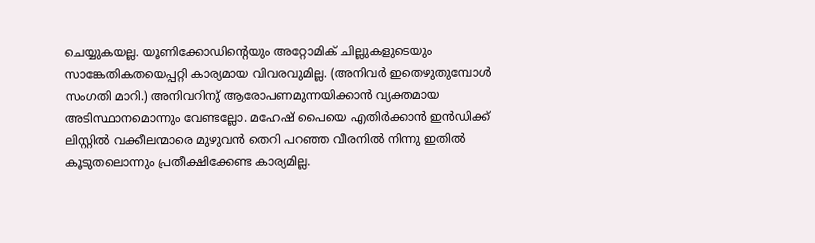ചെയ്യുകയല്ല. യൂണിക്കോഡിന്റെയും അറ്റോമിക് ചില്ലുകളുടെയും സാങ്കേതികതയെപ്പറ്റി കാര്യമായ വിവരവുമില്ല. (അനിവര്‍ ഇതെഴുതുമ്പോള്‍ സംഗതി മാറി.) അനിവറിനു് ആരോപണമുന്നയിക്കാന്‍ വ്യക്തമായ അടിസ്ഥാനമൊന്നും വേണ്ടല്ലോ. മഹേഷ് പൈയെ എതിര്‍ക്കാന്‍ ഇന്‍ഡിക്ക് ലിസ്റ്റില്‍ വക്കീലന്മാരെ മുഴുവന്‍ തെറി പറഞ്ഞ വീരനില്‍ നിന്നു ഇതില്‍ കൂടുതലൊന്നും പ്രതീക്ഷിക്കേണ്ട കാര്യമില്ല.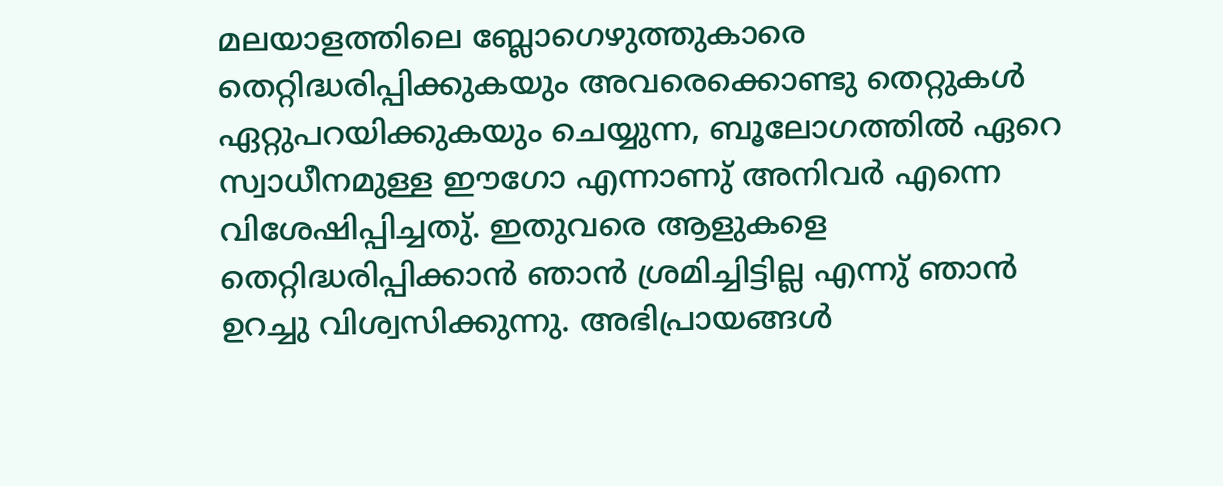മലയാ‍ളത്തിലെ ബ്ലോഗെഴുത്തുകാരെ തെറ്റിദ്ധരിപ്പിക്കുകയും അവരെക്കൊണ്ടു തെറ്റുകള്‍ ഏറ്റുപറയിക്കുകയും ചെയ്യുന്ന, ബൂലോഗത്തില്‍ ഏറെ സ്വാധീനമുള്ള ഈഗോ എന്നാണു് അനിവര്‍ എന്നെ വിശേഷിപ്പിച്ചതു്. ഇതുവരെ ആളുകളെ തെറ്റിദ്ധരിപ്പിക്കാന്‍ ഞാന്‍ ശ്രമിച്ചിട്ടില്ല എന്നു് ഞാന്‍ ഉറച്ചു വിശ്വസിക്കുന്നു. അഭിപ്രായങ്ങള്‍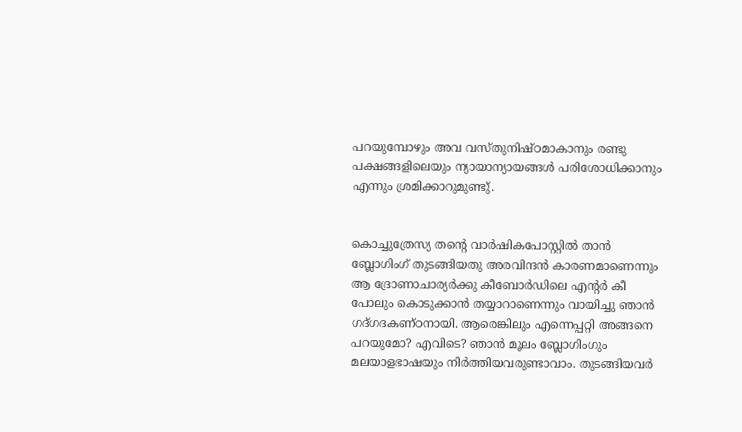പറയുമ്പോഴും അവ വസ്തുനിഷ്ഠമാകാനും രണ്ടു പക്ഷങ്ങളിലെയും ന്യായാന്യായങ്ങള്‍ പരിശോധിക്കാനും എന്നും ശ്രമിക്കാറുമുണ്ടു്.


കൊച്ചുത്രേസ്യ തന്റെ വാര്‍ഷികപോസ്റ്റില്‍ താന്‍ ബ്ലോഗിംഗ് തുടങ്ങിയതു അരവിന്ദന്‍ കാരണമാണെന്നും ആ ദ്രോണാചാര്യര്‍ക്കു കീബോര്‍ഡിലെ എന്റര്‍ കീ പോലും കൊടുക്കാന്‍ തയ്യാറാണെന്നും വായിച്ചു ഞാന്‍ ഗദ്ഗദകണ്ഠനായി. ആരെങ്കിലും എന്നെപ്പറ്റി അങ്ങനെ പറയുമോ? എവിടെ? ഞാന്‍ മൂലം ബ്ലോഗിംഗും മലയാളഭാഷയും നിര്‍ത്തിയവരുണ്ടാവാം. തുടങ്ങിയവര്‍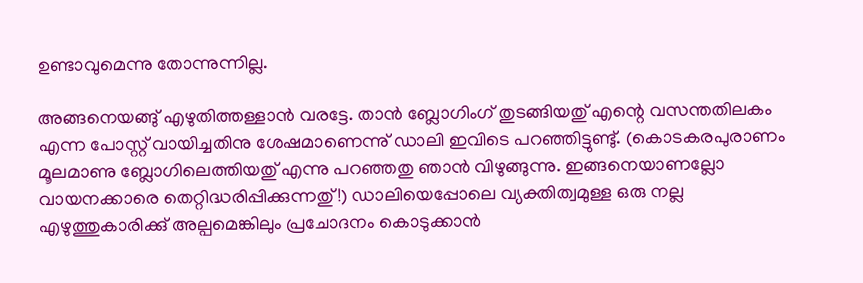ഉണ്ടാവുമെന്നു തോന്നുന്നില്ല.

അങ്ങനെയങ്ങു് എഴുതിത്തള്ളാന്‍ വരട്ടേ. താന്‍ ബ്ലോഗിംഗ് തുടങ്ങിയതു് എന്റെ വസന്തതിലകം എന്ന പോസ്റ്റ് വായിച്ചതിനു ശേഷമാണെന്നു് ഡാലി ഇവിടെ പറഞ്ഞിട്ടുണ്ടു്. (കൊടകരപുരാണം മൂലമാണു ബ്ലോഗിലെത്തിയതു് എന്നു പറഞ്ഞതു ഞാന്‍ വിഴുങ്ങുന്നു. ഇങ്ങനെയാണല്ലോ വായനക്കാരെ തെറ്റിദ്ധരിപ്പിക്കുന്നതു്!) ഡാലിയെപ്പോലെ വ്യക്തിത്വമുള്ള ഒരു നല്ല എഴുത്തുകാരിക്കു് അല്പമെങ്കിലും പ്രചോദനം കൊടുക്കാന്‍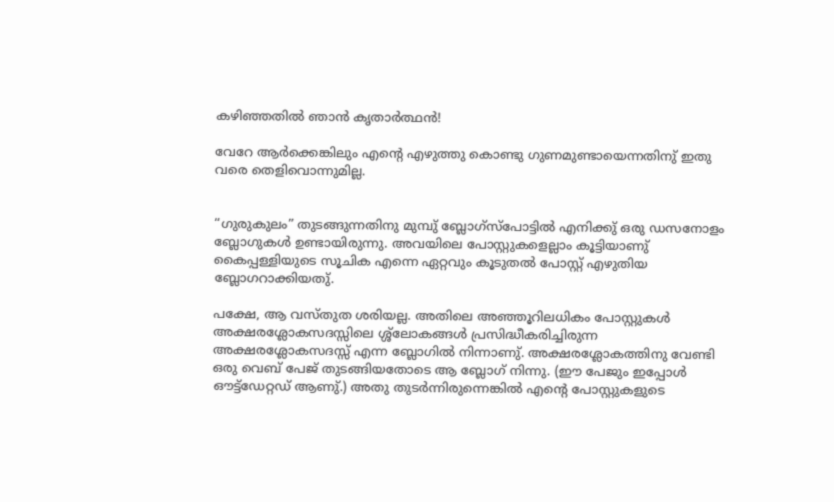കഴിഞ്ഞതില്‍ ഞാന്‍ കൃതാര്‍ത്ഥന്‍!

വേറേ ആര്‍ക്കെങ്കിലും എന്റെ എഴുത്തു കൊണ്ടു ഗുണമുണ്ടായെന്നതിനു് ഇതു വരെ തെളിവൊന്നുമില്ല.


“ഗുരുകുലം” തുടങ്ങുന്നതിനു മുമ്പു് ബ്ലോഗ്സ്പോട്ടില്‍ എനിക്കു് ഒരു ഡസനോളം ബ്ലോഗുകള്‍ ഉണ്ടായിരുന്നു. അവയിലെ പോസ്റ്റുകളെല്ലാം കൂട്ടിയാണു് കൈപ്പള്ളിയുടെ സൂചിക എന്നെ ഏറ്റവും കൂടുതല്‍ പോസ്റ്റ് എഴുതിയ ബ്ലോഗറാക്കിയതു്.

പക്ഷേ, ആ വസ്തുത ശരിയല്ല. അതിലെ അഞ്ഞൂറിലധികം പോസ്റ്റുകള്‍ അക്ഷരശ്ലോകസദസ്സിലെ ശ്ശ്ലോകങ്ങള്‍ പ്രസിദ്ധീകരിച്ചിരുന്ന അക്ഷരശ്ലോകസദസ്സ് എന്ന ബ്ലോഗില്‍ നിന്നാണു്. അക്ഷരശ്ലോകത്തിനു വേണ്ടി ഒരു വെബ് പേജ് തുടങ്ങിയതോടെ ആ ബ്ലോഗ് നിന്നു. (ഈ പേജും ഇപ്പോള്‍ ഔട്ട്ഡേറ്റഡ് ആണു്.) അതു തുടര്‍ന്നിരുന്നെങ്കില്‍ എന്റെ പോസ്റ്റുകളുടെ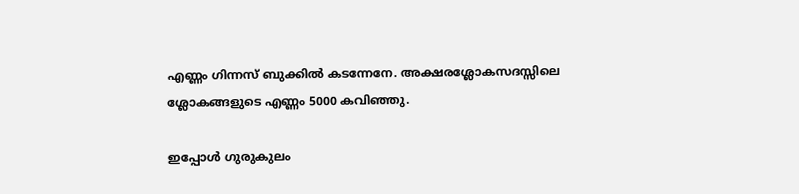എണ്ണം ഗിന്നസ് ബുക്കില്‍ കടന്നേനേ. അക്ഷരശ്ലോകസദസ്സിലെ ശ്ലോകങ്ങളുടെ എണ്ണം 5000 കവിഞ്ഞു.

ഇപ്പോള്‍ ഗുരുകുലം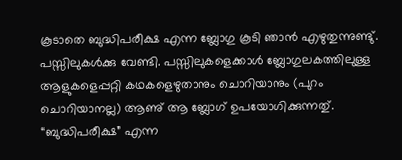കൂടാതെ ബുദ്ധിപരീക്ഷ എന്ന ബ്ലോഗു കൂടി ഞാന്‍ എഴുതുന്നുണ്ടു്. പസ്സിലുകള്‍ക്കു വേണ്ടി. പസ്സിലുകളെക്കാള്‍ ബ്ലോഗുലകത്തിലുള്ള ആളുകളെപ്പറ്റി കഥകളെഴുതാനും ചൊറിയാനും (പുറം ചൊറിയാനല്ല) ആണു് ആ ബ്ലോഗ് ഉപയോഗിക്കുന്നതു്. “ബുദ്ധിപരീക്ഷ” എന്ന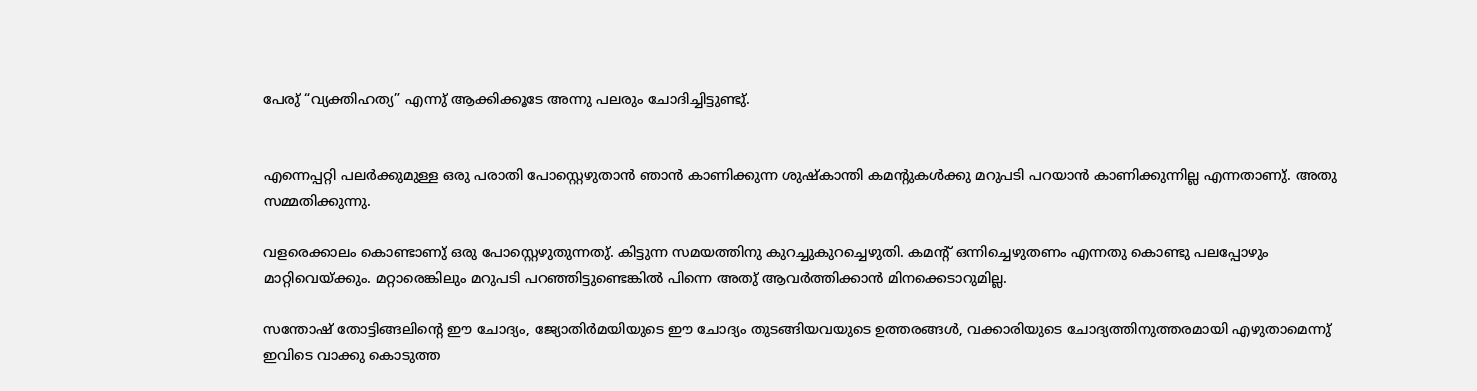പേരു് “വ്യക്തിഹത്യ” എന്നു് ആക്കിക്കൂടേ അന്നു പലരും ചോദിച്ചിട്ടുണ്ടു്.


എന്നെപ്പറ്റി പലര്‍ക്കുമുള്ള ഒരു പരാതി പോസ്റ്റെഴുതാന്‍ ഞാന്‍ കാണിക്കുന്ന ശുഷ്കാന്തി കമന്റുകള്‍ക്കു മറുപടി പറയാന്‍ കാണിക്കുന്നില്ല എന്നതാണു്. അതു സമ്മതിക്കുന്നു.

വളരെക്കാലം കൊണ്ടാണു് ഒരു പോസ്റ്റെഴുതുന്നതു്. കിട്ടുന്ന സമയത്തിനു കുറച്ചുകുറച്ചെഴുതി. കമന്റ് ഒന്നിച്ചെഴുതണം എന്നതു കൊണ്ടു പലപ്പോഴും മാറ്റിവെയ്ക്കും. മറ്റാരെങ്കിലും മറുപടി പറഞ്ഞിട്ടുണ്ടെങ്കില്‍ പിന്നെ അതു് ആവര്‍ത്തിക്കാന്‍ മിനക്കെടാറുമില്ല.

സന്തോഷ് തോട്ടിങ്ങലിന്റെ ഈ ചോദ്യം, ജ്യോതിര്‍മയിയുടെ ഈ ചോദ്യം തുടങ്ങിയവയുടെ ഉത്തരങ്ങള്‍, വക്കാരിയുടെ ചോദ്യത്തിനുത്തരമായി എഴുതാമെന്നു് ഇവിടെ വാക്കു കൊടുത്ത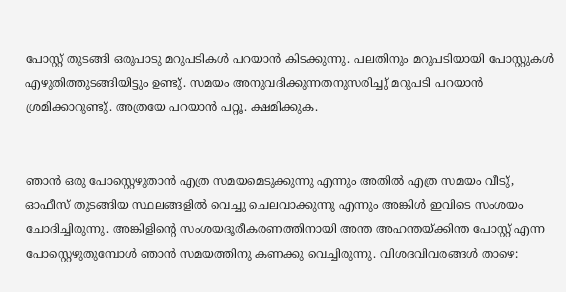പോസ്റ്റ് തുടങ്ങി ഒരുപാടു മറുപടികള്‍ പറയാന്‍ കിടക്കുന്നു. പലതിനും മറുപടിയായി പോസ്റ്റുകള്‍ എഴുതിത്തുടങ്ങിയിട്ടും ഉണ്ടു്. സമയം അനുവദിക്കുന്നതനുസരിച്ചു് മറുപടി പറയാന്‍ ശ്രമിക്കാറുണ്ടു്. അത്രയേ പറയാന്‍ പറ്റൂ. ക്ഷമിക്കുക.


ഞാന്‍ ഒരു പോസ്റ്റെഴുതാന്‍ എത്ര സമയമെടുക്കുന്നു എന്നും അതില്‍ എത്ര സമയം വീടു്, ഓഫീസ് തുടങ്ങിയ സ്ഥലങ്ങളില്‍ വെച്ചു ചെലവാക്കുന്നു എന്നും അങ്കിള്‍ ഇവിടെ സംശയം ചോദിച്ചിരുന്നു. അങ്കിളിന്റെ സംശയദൂരീകരണത്തിനായി അന്ത അഹന്തയ്ക്കിന്ത പോസ്റ്റ് എന്ന പോസ്റ്റെഴുതുമ്പോള്‍ ഞാന്‍ സമയത്തിനു കണക്കു വെച്ചിരുന്നു. വിശദവിവരങ്ങള്‍ താഴെ: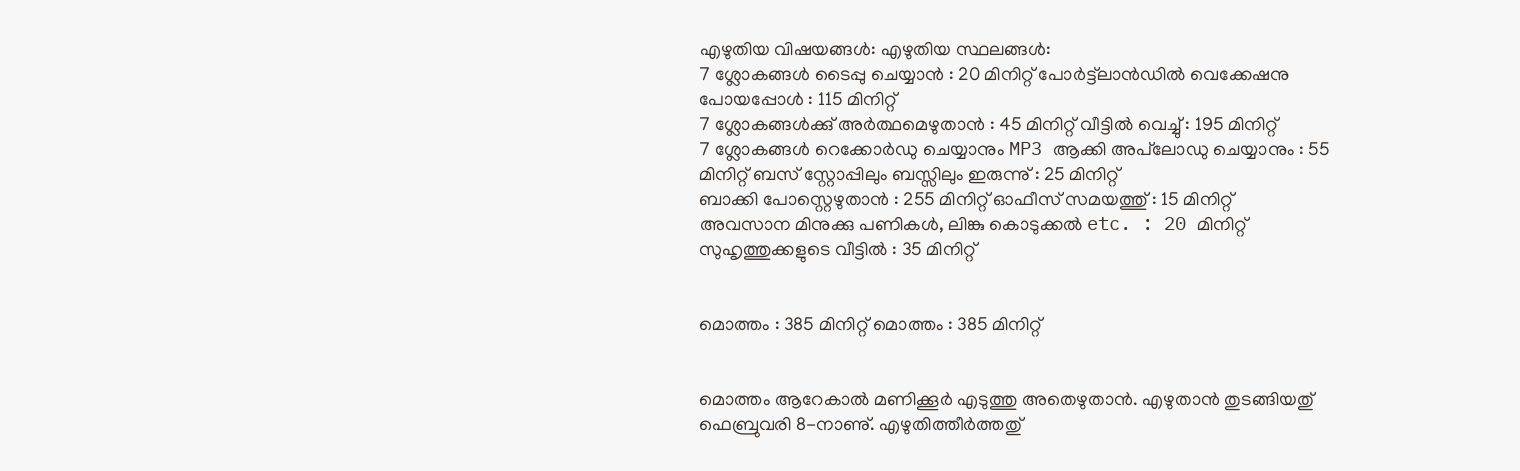എഴുതിയ വിഷയങ്ങള്‍‍: എഴുതിയ സ്ഥലങ്ങള്‍:
7 ശ്ലോകങ്ങള്‍ ടൈപ്പു ചെയ്യാന്‍ : 20 മിനിറ്റ് പോര്‍ട്ട്‌ലാന്‍ഡില്‍ വെക്കേഷനു പോയപ്പോള്‍ : 115 മിനിറ്റ്
7 ശ്ലോകങ്ങള്‍ക്കു് അര്‍ത്ഥമെഴുതാന്‍ : 45 മിനിറ്റ് വീട്ടില്‍ വെച്ചു് : 195 മിനിറ്റ്
7 ശ്ലോകങ്ങള്‍ റെക്കോര്‍ഡു ചെയ്യാനും MP3 ആക്കി അപ്‌ലോഡു ചെയ്യാനും : 55 മിനിറ്റ് ബസ് സ്റ്റോപ്പിലും ബസ്സിലും ഇരുന്നു് : 25 മിനിറ്റ്
ബാക്കി പോസ്റ്റെഴുതാന്‍ : 255 മിനിറ്റ് ഓഫീസ് സമയത്തു് : 15 മിനിറ്റ്
അവസാന മിനുക്കു പണികള്‍, ലിങ്കു കൊടുക്കല്‍ etc. : 20 മിനിറ്റ് സുഹൃത്തുക്കളുടെ വീട്ടില്‍ : 35 മിനിറ്റ്


മൊത്തം : 385 മിനിറ്റ് മൊത്തം : 385 മിനിറ്റ്


മൊത്തം ആറേകാല്‍ മണിക്കൂര്‍ എടുത്തു അതെഴുതാന്‍. എഴുതാന്‍ തുടങ്ങിയതു് ഫെബ്രുവരി 8-നാണു്. എഴുതിത്തീര്‍ത്തതു്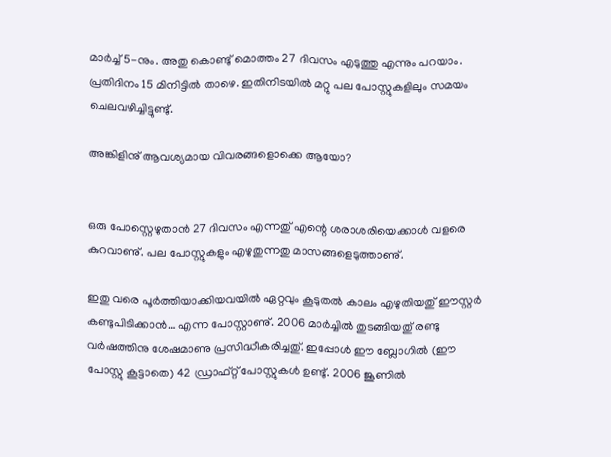മാര്‍ച്ച് 5-നും. അതു കൊണ്ടു് മൊത്തം 27 ദിവസം എടുത്തു എന്നും പറയാം. പ്രതിദിനം 15 മിനിട്ടില്‍ താഴെ. ഇതിനിടയില്‍ മറ്റു പല പോസ്റ്റുകളിലും സമയം ചെലവഴിച്ചിട്ടുണ്ടു്.

അങ്കിളിനു് ആവശ്യമായ വിവരങ്ങളൊക്കെ ആയോ?


ഒരു പോസ്റ്റെഴുതാന്‍ 27 ദിവസം എന്നതു് എന്റെ ശരാശരിയെക്കാള്‍ വളരെ കുറവാണു്. പല പോസ്റ്റുകളും എഴുതുന്നതു മാസങ്ങളെടുത്താണു്.

ഇതു വരെ പൂര്‍ത്തിയാക്കിയവയില്‍ ഏറ്റവും കൂടുതല്‍ കാലം എഴുതിയതു് ഈസ്റ്റര്‍ കണ്ടുപിടിക്കാന്‍… എന്ന പോസ്റ്റാണു്. 2006 മാര്‍ച്ചില്‍ തുടങ്ങിയതു് രണ്ടു വര്‍ഷത്തിനു ശേഷമാണു പ്രസിദ്ധീകരിച്ചതു്. ഇപ്പോള്‍ ഈ ബ്ലോഗില്‍ (ഈ പോസ്റ്റു കൂട്ടാതെ) 42 ഡ്രാഫ്റ്റ് പോസ്റ്റുകള്‍ ഉണ്ടു്. 2006 ജൂണില്‍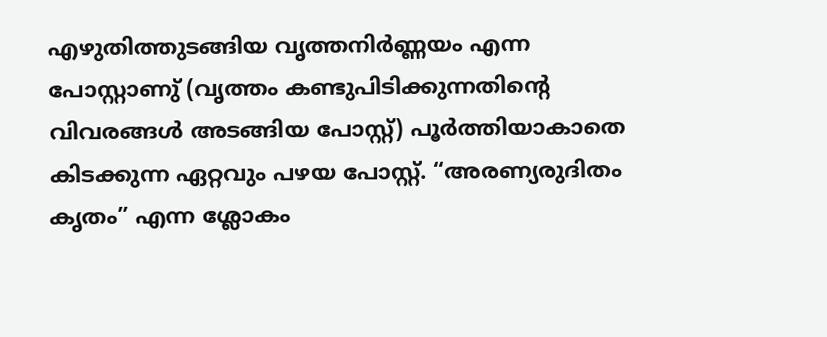എഴുതിത്തുടങ്ങിയ വൃത്തനിര്‍ണ്ണയം എന്ന പോസ്റ്റാണു് (വൃത്തം കണ്ടുപിടിക്കുന്നതിന്റെ വിവരങ്ങള്‍ അടങ്ങിയ പോസ്റ്റ്) പൂര്‍ത്തിയാകാതെ കിടക്കുന്ന ഏറ്റവും പഴയ പോസ്റ്റ്. “അരണ്യരുദിതം കൃതം” എന്ന ശ്ലോകം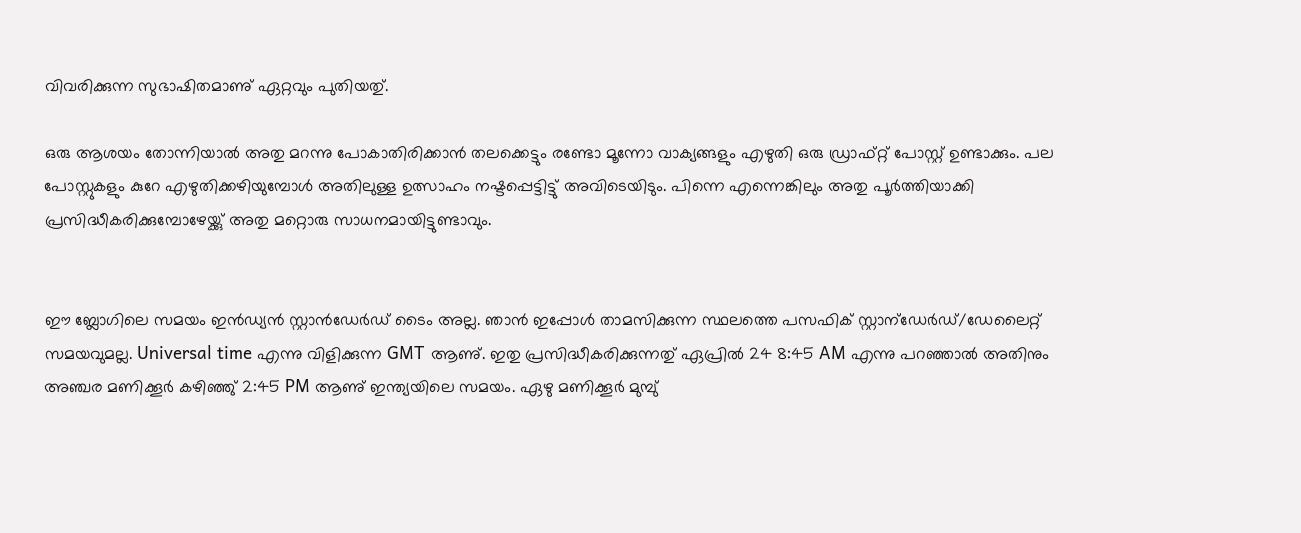വിവരിക്കുന്ന സുഭാഷിതമാണു് ഏറ്റവും പുതിയതു്.

ഒരു ആശയം തോന്നിയാല്‍ അതു മറന്നു പോകാതിരിക്കാന്‍ തലക്കെട്ടും രണ്ടോ മൂന്നോ വാക്യങ്ങളും എഴുതി ഒരു ഡ്രാഫ്റ്റ് പോസ്റ്റ് ഉണ്ടാക്കും. പല പോസ്റ്റുകളും കുറേ എഴുതിക്കഴിയുമ്പോള്‍ അതിലുള്ള ഉത്സാഹം നഷ്ടപ്പെട്ടിട്ടു് അവിടെയിടും. പിന്നെ എന്നെങ്കിലും അതു പൂര്‍ത്തിയാക്കി പ്രസിദ്ധീകരിക്കുമ്പോഴേയ്ക്കു് അതു മറ്റൊരു സാധനമായിട്ടുണ്ടാവും.


ഈ ബ്ലോഗിലെ സമയം ഇന്‍ഡ്യന്‍ സ്റ്റാന്‍ഡേര്‍ഡ് ടൈം അല്ല. ഞാന്‍ ഇപ്പോള്‍ താമസിക്കുന്ന സ്ഥലത്തെ പസഫിക് സ്റ്റാന്ഡേര്‍ഡ്/ഡേലൈറ്റ് സമയവുമല്ല. Universal time എന്നു വിളിക്കുന്ന GMT ആണു്. ഇതു പ്രസിദ്ധീകരിക്കുന്നതു് ഏപ്രില്‍ 24 8:45 AM എന്നു പറഞ്ഞാല്‍ അതിനും അഞ്ചര മണിക്കൂര്‍ കഴിഞ്ഞു് 2:45 PM ആണു് ഇന്ത്യയിലെ സമയം. ഏഴു മണിക്കൂര്‍ മുമ്പു്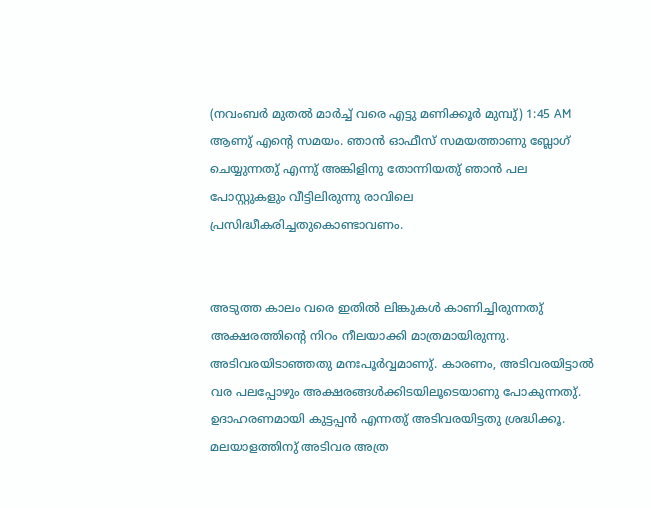(നവംബര്‍ മുതല്‍ മാര്‍ച്ച് വരെ എട്ടു മണിക്കൂര്‍ മുമ്പു്) 1:45 AM ആണു് എന്റെ സമയം. ഞാന്‍ ഓഫീസ് സമയത്താണു ബ്ലോഗ് ചെയ്യുന്നതു് എന്നു് അങ്കിളിനു തോന്നിയതു് ഞാന്‍ പല പോസ്റ്റുകളും വീട്ടിലിരുന്നു രാവിലെ പ്രസിദ്ധീകരിച്ചതുകൊണ്ടാവണം.


അടുത്ത കാലം വരെ ഇതില്‍ ലിങ്കുകള്‍ കാണിച്ചിരുന്നതു് അക്ഷരത്തിന്റെ നിറം നീലയാക്കി മാത്രമായിരുന്നു. അടിവരയിടാഞ്ഞതു മനഃപൂര്‍വ്വമാണു്. കാരണം, അടിവരയിട്ടാല്‍ വര പലപ്പോഴും അക്ഷരങ്ങള്‍ക്കിടയിലൂടെയാണു പോകുന്നതു്. ഉദാഹരണമായി കുട്ടപ്പന്‍ എന്നതു് അടിവരയിട്ടതു ശ്രദ്ധിക്കൂ. മലയാളത്തിനു് അടിവര അത്ര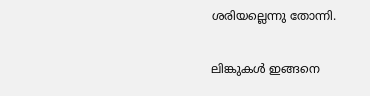ശരിയല്ലെന്നു തോന്നി.

ലിങ്കുകള്‍ ഇങ്ങനെ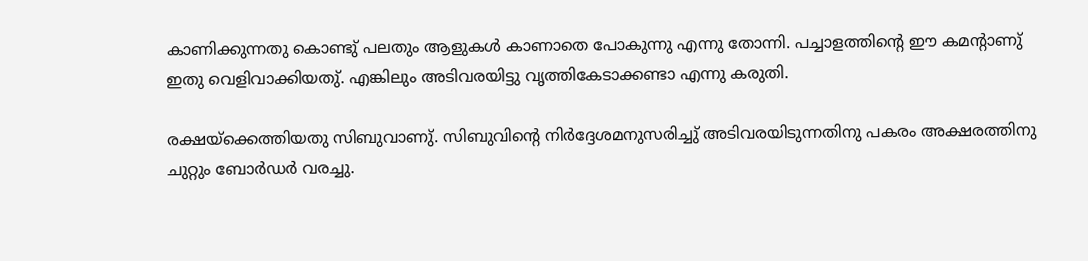കാണിക്കുന്നതു കൊണ്ടു് പലതും ആളുകള്‍ കാണാതെ പോകുന്നു എന്നു തോന്നി. പച്ചാളത്തിന്റെ ഈ കമന്റാണു് ഇതു വെളിവാക്കിയതു്. എങ്കിലും അടിവരയിട്ടു വൃത്തികേടാക്കണ്ടാ എന്നു കരുതി.

രക്ഷയ്ക്കെത്തിയതു സിബുവാണു്. സിബുവിന്റെ നിര്‍ദ്ദേശമനുസരിച്ചു് അടിവരയിടുന്നതിനു പകരം അക്ഷരത്തിനു ചുറ്റും ബോര്‍ഡര്‍ വരച്ചു.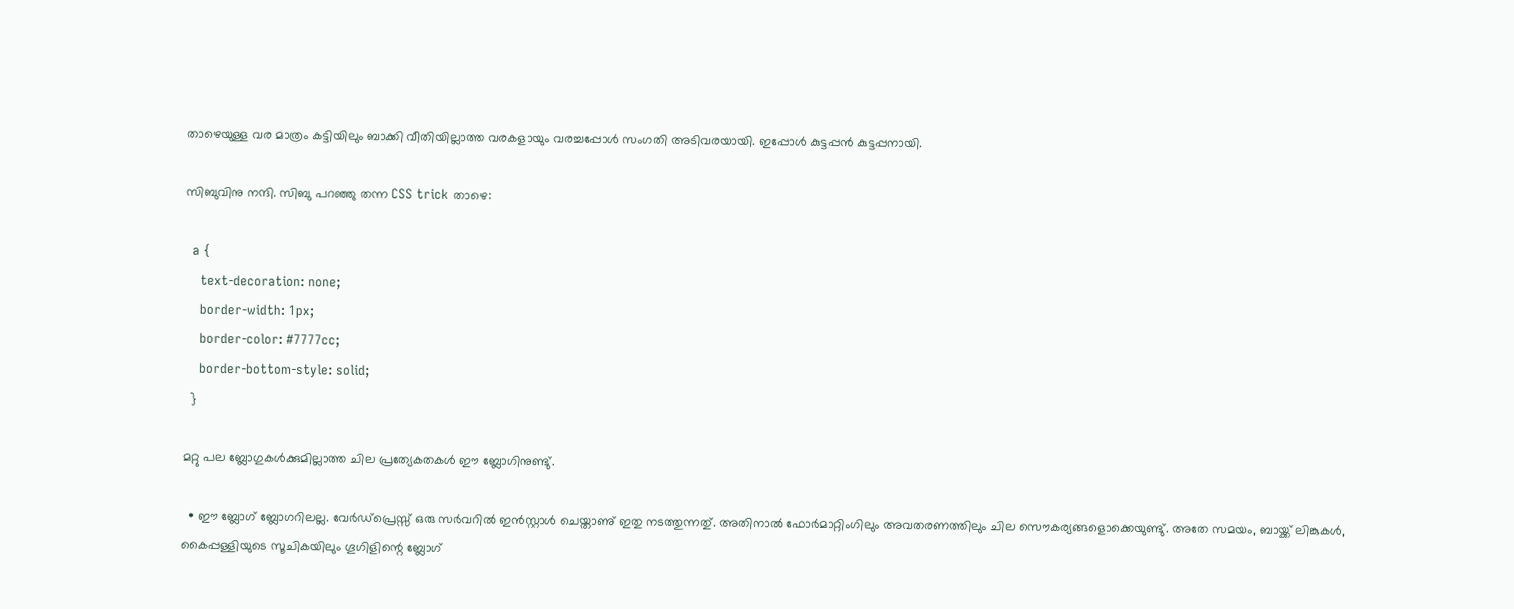താഴെയുള്ള വര മാത്രം കട്ടിയിലും ബാക്കി വീതിയില്ലാത്ത വരകളായും വരച്ചപ്പോള്‍ സംഗതി അടിവരയായി. ഇപ്പോള്‍ കുട്ടപ്പന്‍ കുട്ടപ്പനായി.

സിബുവിനു നന്ദി. സിബു പറഞ്ഞു തന്ന CSS trick താഴെ:

  a {
    text-decoration: none;
    border-width: 1px;
    border-color: #7777cc;
    border-bottom-style: solid;
  }

മറ്റു പല ബ്ലോഗുകള്‍ക്കുമില്ലാത്ത ചില പ്രത്യേകതകള്‍ ഈ ബ്ലോഗിനുണ്ടു്.

  • ഈ ബ്ലോഗ് ബ്ലോഗറിലല്ല. വേര്‍ഡ്പ്രെസ്സ് ഒരു സര്‍വറില്‍ ഇന്‍സ്റ്റാള്‍ ചെയ്താണു് ഇതു നടത്തുന്നതു്. അതിനാല്‍ ഫോര്‍മാറ്റിംഗിലും അവതരണത്തിലും ചില സൌകര്യങ്ങളൊക്കെയുണ്ടു്. അതേ സമയം, ബായ്ക്ക് ലിങ്കുകള്‍, കൈപ്പള്ളിയുടെ സൂചികയിലും ഗൂഗിളിന്റെ ബ്ലോഗ്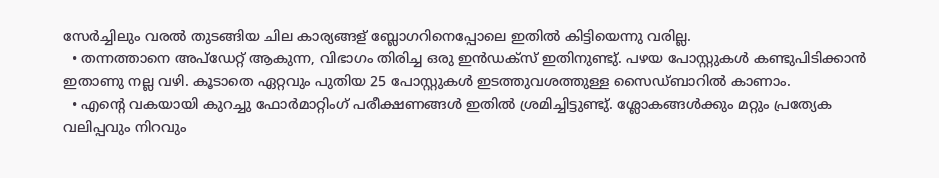സേര്‍ച്ചിലും വരല്‍ തുടങ്ങിയ ചില കാര്യങ്ങള് ബ്ലോഗറിനെപ്പോലെ ഇതില്‍ കിട്ടിയെന്നു വരില്ല.
  • തന്നത്താനെ അപ്‌ഡേറ്റ് ആകുന്ന, വിഭാഗം തിരിച്ച ഒരു ഇന്‍ഡക്സ് ഇതിനുണ്ടു്. പഴയ പോസ്റ്റുകള്‍ കണ്ടുപിടിക്കാന്‍ ഇതാണു നല്ല വഴി. കൂടാതെ ഏറ്റവും പുതിയ 25 പോസ്റ്റുകള്‍ ഇടത്തുവശത്തുള്ള സൈഡ്‌ബാറില്‍ കാണാം.
  • എന്റെ വകയാ‍യി കുറച്ചു ഫോര്‍മാറ്റിംഗ് പരീക്ഷണങ്ങള്‍ ഇതില്‍ ശ്രമിച്ചിട്ടുണ്ടു്. ശ്ലോകങ്ങള്‍ക്കും മറ്റും പ്രത്യേക വലിപ്പവും നിറവും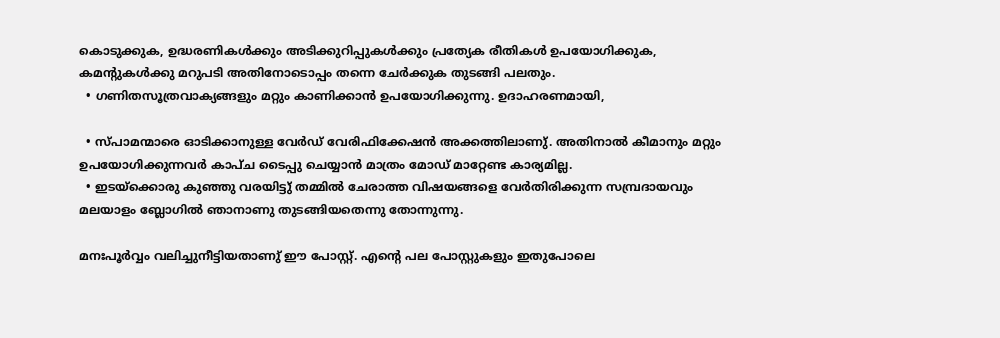കൊടുക്കുക, ഉദ്ധരണികള്‍ക്കും അടിക്കുറിപ്പുകള്‍ക്കും പ്രത്യേക രീതികള്‍ ഉപയോഗിക്കുക, കമന്റുകള്‍ക്കു മറുപടി അതിനോടൊപ്പം തന്നെ ചേര്‍ക്കുക തുടങ്ങി പലതും.
  • ഗണിതസൂത്രവാക്യങ്ങളും മറ്റും കാണിക്കാന്‍ ഉപയോഗിക്കുന്നു. ഉദാഹരണമായി,

  • സ്പാമന്മാരെ ഓടിക്കാനുള്ള വേര്‍ഡ് വേരിഫിക്കേഷന്‍ അക്കത്തിലാണു്. അതിനാല്‍ കീമാനും മറ്റും ഉപയോഗിക്കുന്നവര്‍ കാപ്ച ടൈപ്പു ചെയ്യാന്‍ മാത്രം മോഡ് മാറ്റേണ്ട കാര്യമില്ല.
  • ഇടയ്ക്കൊരു കുഞ്ഞു വരയിട്ടു് തമ്മില്‍ ചേരാത്ത വിഷയങ്ങളെ വേര്‍തിരിക്കുന്ന സമ്പ്രദായവും മലയാളം ബ്ലോ‍ഗില്‍ ഞാനാണു തുടങ്ങിയതെന്നു തോന്നുന്നു.

മനഃപൂര്‍വ്വം വലിച്ചുനീട്ടിയതാണു് ഈ പോസ്റ്റ്. എന്റെ പല പോസ്റ്റുകളും ഇതുപോലെ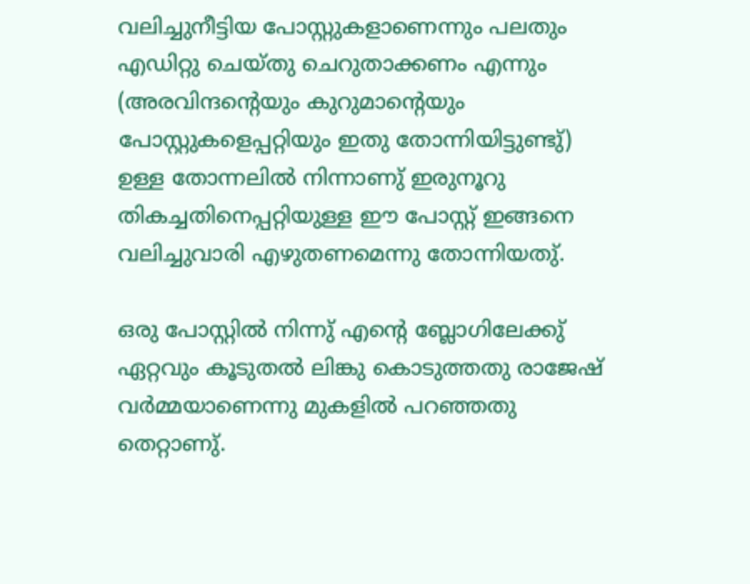വലിച്ചുനീട്ടിയ പോസ്റ്റുകളാണെന്നും പലതും എഡിറ്റു ചെയ്തു ചെറുതാക്കണം എന്നും (അരവിന്ദന്റെയും കുറുമാന്റെയും പോസ്റ്റുകളെപ്പറ്റിയും ഇതു തോന്നിയിട്ടുണ്ടു്) ഉള്ള തോന്നലില്‍ നിന്നാണു് ഇരുനൂറു തികച്ചതിനെപ്പറ്റിയുള്ള ഈ പോസ്റ്റ് ഇങ്ങനെ വലിച്ചുവാരി എഴുതണമെന്നു തോന്നിയതു്.

ഒരു പോസ്റ്റില്‍ നിന്നു് എന്റെ ബ്ലോഗിലേക്കു് ഏറ്റവും കൂടുതല്‍ ലിങ്കു കൊടുത്തതു രാജേഷ് വര്‍മ്മയാണെന്നു മുകളില്‍ പറഞ്ഞതു തെറ്റാണു്.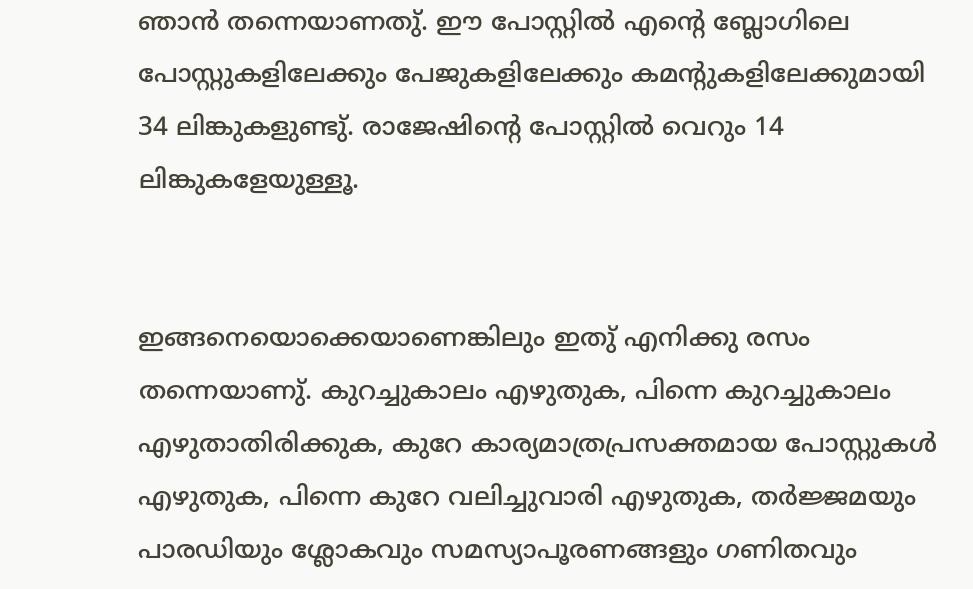ഞാന്‍ തന്നെയാണതു്. ഈ പോസ്റ്റില്‍ എന്റെ ബ്ലോഗിലെ പോസ്റ്റുകളിലേക്കും പേജുകളിലേക്കും കമന്റുകളിലേക്കുമായി 34 ലിങ്കുകളുണ്ടു്. രാജേഷിന്റെ പോസ്റ്റില്‍ വെറും 14 ലിങ്കുകളേയുള്ളൂ.


ഇങ്ങനെയൊക്കെയാണെങ്കിലും ഇതു് എനിക്കു രസം തന്നെയാണു്. കുറച്ചുകാലം എഴുതുക, പിന്നെ കുറച്ചുകാലം എഴുതാതിരിക്കുക, കുറേ കാര്യമാത്രപ്രസക്തമായ പോസ്റ്റുകള്‍ എഴുതുക, പിന്നെ കുറേ വലിച്ചുവാരി എഴുതുക, തര്‍ജ്ജമയും പാരഡിയും ശ്ലോകവും സമസ്യാപൂരണങ്ങളും ഗണിതവും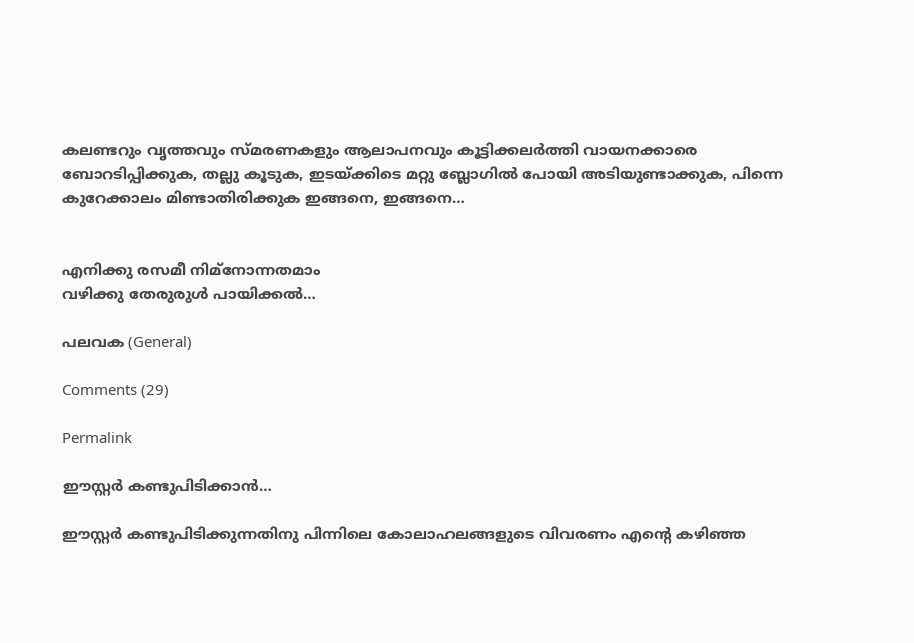കലണ്ടറും വൃത്തവും സ്മരണകളും ആലാപനവും കൂട്ടിക്കലര്‍ത്തി വായനക്കാരെ ബോറടിപ്പിക്കുക, തല്ലു കൂടുക, ഇടയ്ക്കിടെ മറ്റു ബ്ലോഗില്‍ പോയി അടിയുണ്ടാക്കുക, പിന്നെ കുറേക്കാലം മിണ്ടാതിരിക്കുക ഇങ്ങനെ, ഇങ്ങനെ…


എനിക്കു രസമീ നിമ്നോന്നതമാം
വഴിക്കു തേരുരുള്‍ പായിക്കല്‍…

പലവക (General)

Comments (29)

Permalink

ഈസ്റ്റര്‍ കണ്ടുപിടിക്കാന്‍…

ഈസ്റ്റര്‍ കണ്ടുപിടിക്കുന്നതിനു പിന്നിലെ കോലാഹലങ്ങളുടെ വിവരണം എന്റെ കഴിഞ്ഞ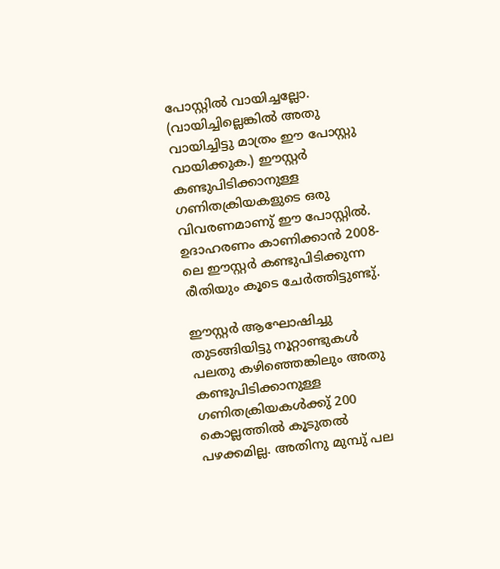പോസ്റ്റില്‍ വായിച്ചല്ലോ. (വായിച്ചില്ലെങ്കില്‍ അതു വായിച്ചിട്ടു മാത്രം ഈ പോസ്റ്റു വായിക്കുക.) ഈസ്റ്റര്‍ കണ്ടുപിടിക്കാനുള്ള ഗണിതക്രിയകളുടെ ഒരു വിവരണമാണു് ഈ പോസ്റ്റില്‍. ഉദാഹരണം കാണിക്കാന്‍ 2008-ലെ ഈസ്റ്റര്‍ കണ്ടുപിടിക്കുന്ന രീതിയും കൂടെ ചേര്‍ത്തിട്ടുണ്ടു്.

ഈസ്റ്റര്‍ ആഘോഷിച്ചു തുടങ്ങിയിട്ടു നൂറ്റാണ്ടുകള്‍ പലതു കഴിഞ്ഞെങ്കിലും അതു കണ്ടുപിടിക്കാനുള്ള ഗണിതക്രിയകള്‍ക്കു് 200 കൊല്ലത്തില്‍ കൂടുതല്‍ പഴക്കമില്ല. അതിനു മുമ്പു് പല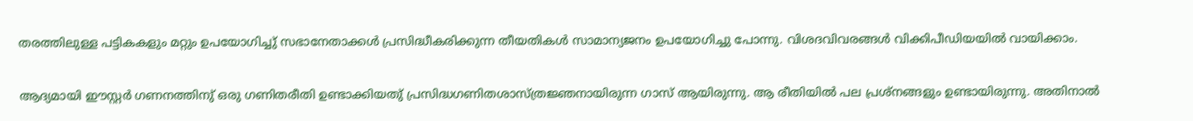തരത്തിലുള്ള പട്ടികകളും മറ്റും ഉപയോഗിച്ചു് സഭാനേതാക്കള്‍ പ്രസിദ്ധീകരിക്കുന്ന തീയതികള്‍ സാമാന്യജനം ഉപയോഗിച്ചു പോന്നു. വിശദവിവരങ്ങള്‍ വിക്കിപീഡിയയില്‍ വായിക്കാം.

ആദ്യമായി ഈസ്റ്റര്‍ ഗണനത്തിനു് ഒരു ഗണിതരീതി ഉണ്ടാക്കിയതു് പ്രസിദ്ധഗണിതശാസ്ത്രജ്ഞനായിരുന്ന ഗാസ് ആയിരുന്നു. ആ രീതിയില്‍ പല പ്രശ്നങ്ങളും ഉണ്ടായിരുന്നു. അതിനാല്‍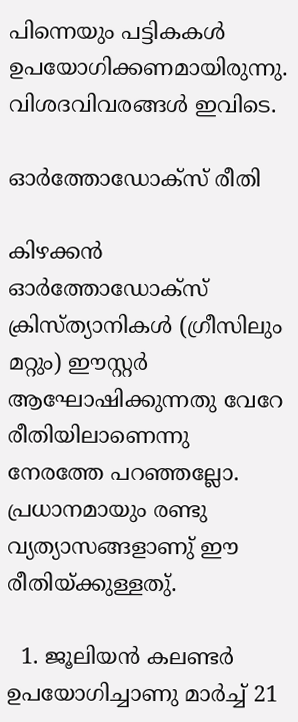പിന്നെയും പട്ടികകള്‍ ഉപയോഗിക്കണമായിരുന്നു. വിശദവിവരങ്ങള്‍ ഇവിടെ.

ഓര്‍ത്തോഡോക്സ് രീതി

കിഴക്കന്‍ ഓര്‍ത്തോഡോക്സ് ക്രിസ്ത്യാനികള്‍ (ഗ്രീസിലും മറ്റും) ഈസ്റ്റര്‍ ആഘോഷിക്കുന്നതു വേറേ രീതിയിലാണെന്നു നേരത്തേ പറഞ്ഞല്ലോ. പ്രധാനമായും രണ്ടു വ്യത്യാസങ്ങളാണു് ഈ രീതിയ്ക്കുള്ളതു്.

  1. ജൂലിയന്‍ കലണ്ടര്‍ ഉപയോഗിച്ചാണു മാര്‍ച്ച് 21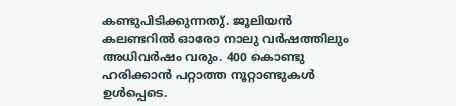കണ്ടുപിടിക്കുന്നതു്. ജൂലിയന്‍ കലണ്ടറില്‍ ഓരോ നാലു വര്‍ഷത്തിലും അധിവര്‍ഷം വരും. 400 കൊണ്ടു ഹരിക്കാന്‍ പറ്റാത്ത നൂറ്റാണ്ടുകള്‍ ഉള്‍പ്പെടെ.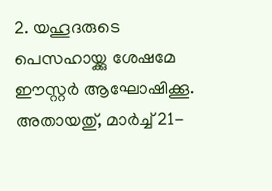2. യഹൂദരുടെ പെസഹാ‍യ്ക്കു ശേഷമേ ഈസ്റ്റര്‍ ആഘോഷിക്കൂ. അതായതു്, മാര്‍ച്ച് 21-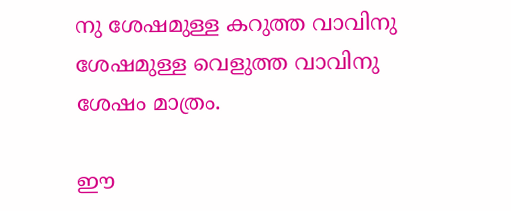നു ശേഷമുള്ള കറുത്ത വാവിനു ശേഷമുള്ള വെളുത്ത വാവിനു ശേഷം മാത്രം.

ഈ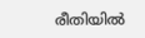രീതിയില്‍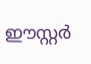ഈസ്റ്റര്‍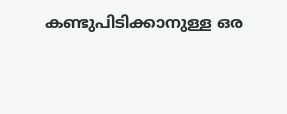കണ്ടുപിടിക്കാനുള്ള ഒര